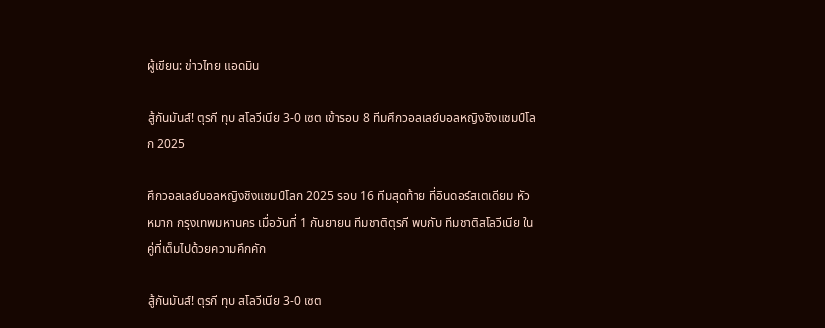ผู้เขียน: ข่าวไทย แอดมิน

สู้กันมันส์! ตุรกี ทุบ สโลวีเนีย 3-0 เซต เข้ารอบ 8 ทีมศึกวอลเลย์บอลหญิงชิงแชมป์โลก 2025

ศึกวอลเลย์บอลหญิงชิงแชมป์โลก 2025 รอบ 16 ทีมสุดท้าย ที่อินดอร์สเตเดียม หัวหมาก กรุงเทพมหานคร เมื่อวันที่ 1 กันยายน ทีมชาติตุรกี พบกับ ทีมชาติสโลวีเนีย ในคู่ที่เต็มไปด้วยความคึกคัก

สู้กันมันส์! ตุรกี ทุบ สโลวีเนีย 3-0 เซต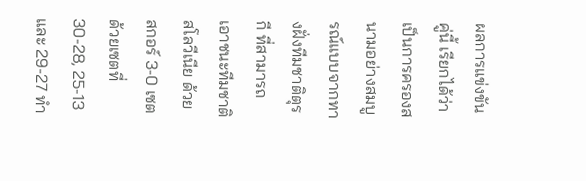ผลการแข่งขันคู่นี้ เรียกได้ว่าเป็นการครองสนามอย่างสมบูรณ์แบบจากทางฝั่งทีมชาติตุรกี ที่สามารถเอาชนะทีมชาติสโลวีเนีย ด้วยสกอร์ 3-0 เซต ด้วยเซตที่ 30-28, 25-13 และ 29-27 ทำ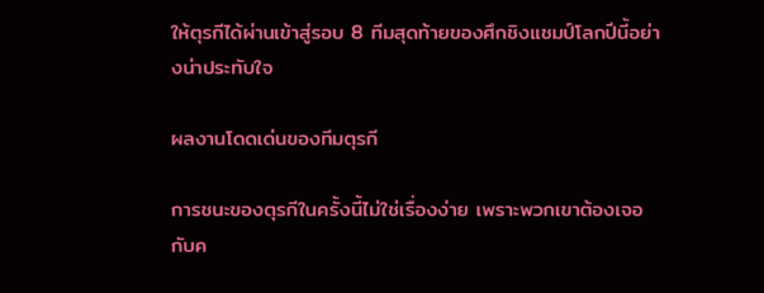ให้ตุรกีได้ผ่านเข้าสู่รอบ 8 ทีมสุดท้ายของศึกชิงแชมป์โลกปีนี้อย่างน่าประทับใจ

ผลงานโดดเด่นของทีมตุรกี

การชนะของตุรกีในครั้งนี้ไม่ใช่เรื่องง่าย เพราะพวกเขาต้องเจอกับค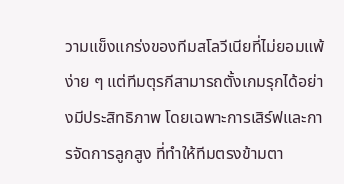วามแข็งแกร่งของทีมสโลวีเนียที่ไม่ยอมแพ้ง่าย ๆ แต่ทีมตุรกีสามารถตั้งเกมรุกได้อย่างมีประสิทธิภาพ โดยเฉพาะการเสิร์ฟและการจัดการลูกสูง ที่ทำให้ทีมตรงข้ามตา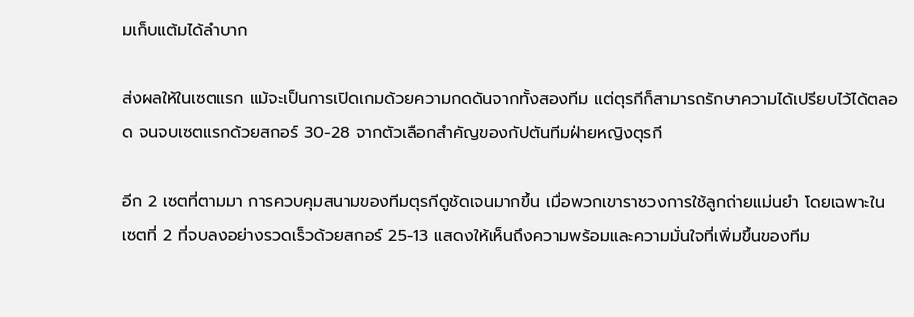มเก็บแต้มได้ลำบาก

ส่งผลให้ในเซตแรก แม้จะเป็นการเปิดเกมด้วยความกดดันจากทั้งสองทีม แต่ตุรกีก็สามารถรักษาความได้เปรียบไว้ได้ตลอด จนจบเซตแรกด้วยสกอร์ 30-28 จากตัวเลือกสำคัญของกัปตันทีมฝ่ายหญิงตุรกี

อีก 2 เซตที่ตามมา การควบคุมสนามของทีมตุรกีดูชัดเจนมากขึ้น เมื่อพวกเขาราชวงการใช้ลูกถ่ายแม่นยำ โดยเฉพาะในเซตที่ 2 ที่จบลงอย่างรวดเร็วด้วยสกอร์ 25-13 แสดงให้เห็นถึงความพร้อมและความมั่นใจที่เพิ่มขึ้นของทีม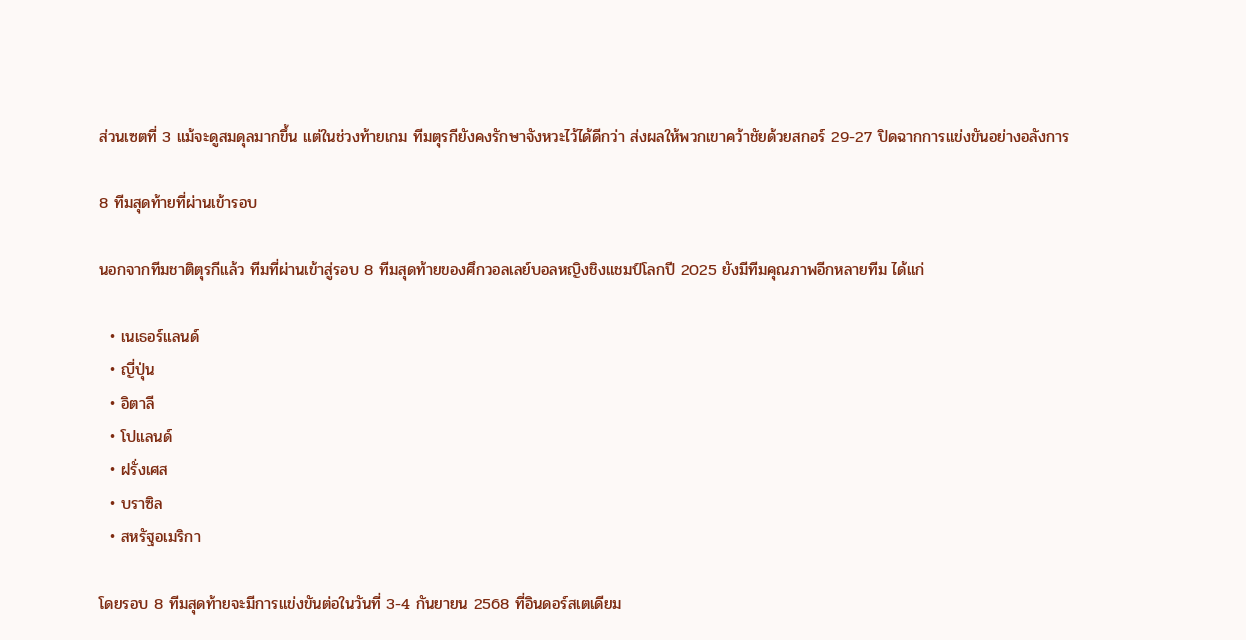ส่วนเซตที่ 3 แม้จะดูสมดุลมากขึ้น แต่ในช่วงท้ายเกม ทีมตุรกียังคงรักษาจังหวะไว้ได้ดีกว่า ส่งผลให้พวกเขาคว้าชัยด้วยสกอร์ 29-27 ปิดฉากการแข่งขันอย่างอลังการ

8 ทีมสุดท้ายที่ผ่านเข้ารอบ

นอกจากทีมชาติตุรกีแล้ว ทีมที่ผ่านเข้าสู่รอบ 8 ทีมสุดท้ายของศึกวอลเลย์บอลหญิงชิงแชมป์โลกปี 2025 ยังมีทีมคุณภาพอีกหลายทีม ได้แก่

  • เนเธอร์แลนด์
  • ญี่ปุ่น
  • อิตาลี
  • โปแลนด์
  • ฝรั่งเศส
  • บราซิล
  • สหรัฐอเมริกา

โดยรอบ 8 ทีมสุดท้ายจะมีการแข่งขันต่อในวันที่ 3-4 กันยายน 2568 ที่อินดอร์สเตเดียม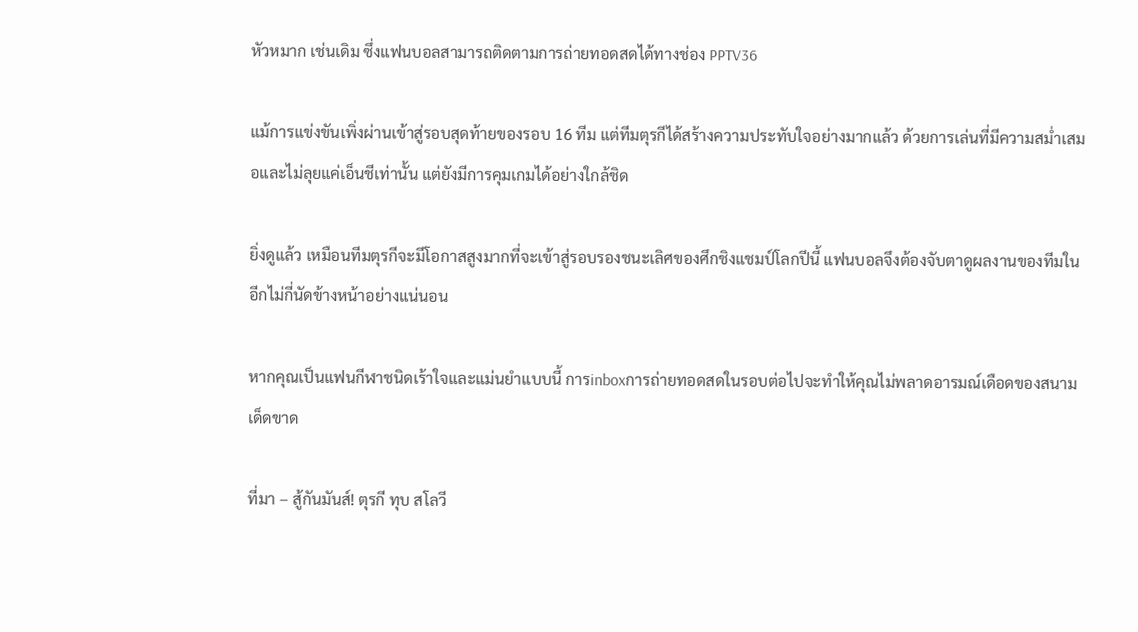หัวหมาก เช่นเดิม ซึ่งแฟนบอลสามารถติดตามการถ่ายทอดสดได้ทางช่อง PPTV36

แม้การแข่งขันเพิ่งผ่านเข้าสู่รอบสุดท้ายของรอบ 16 ทีม แต่ทีมตุรกีได้สร้างความประทับใจอย่างมากแล้ว ด้วยการเล่นที่มีความสม่ำเสมอและไม่ลุยแค่เอ็นชีเท่านั้น แต่ยังมีการคุมเกมได้อย่างใกล้ชิด

ยิ่งดูแล้ว เหมือนทีมตุรกีจะมีโอกาสสูงมากที่จะเข้าสู่รอบรองชนะเลิศของศึกชิงแชมป์โลกปีนี้ แฟนบอลจึงต้องจับตาดูผลงานของทีมในอีกไม่กี่นัดข้างหน้าอย่างแน่นอน

หากคุณเป็นแฟนกีฬาชนิดเร้าใจและแม่นยำแบบนี้ การinboxการถ่ายทอดสดในรอบต่อไปจะทำให้คุณไม่พลาดอารมณ์เดือดของสนามเด็ดขาด

ที่มา – สู้กันมันส์! ตุรกี ทุบ สโลวี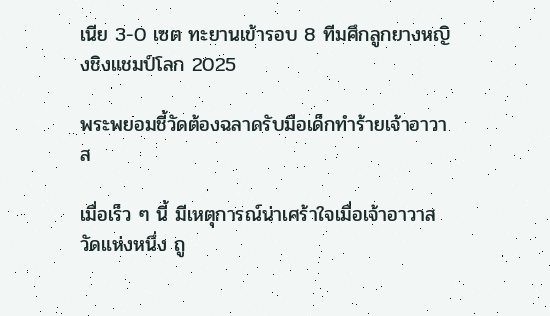เนีย 3-0 เซต ทะยานเข้ารอบ 8 ทีมศึกลูกยางหญิงชิงแชมป์โลก 2025

พระพยอมชี้วัดต้องฉลาดรับมือเด็กทำร้ายเจ้าอาวาส

เมื่อเร็ว ๆ นี้ มีเหตุการณ์น่าเศร้าใจเมื่อเจ้าอาวาสวัดแห่งหนึ่ง ถู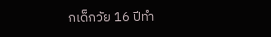กเด็กวัย 16 ปีทำ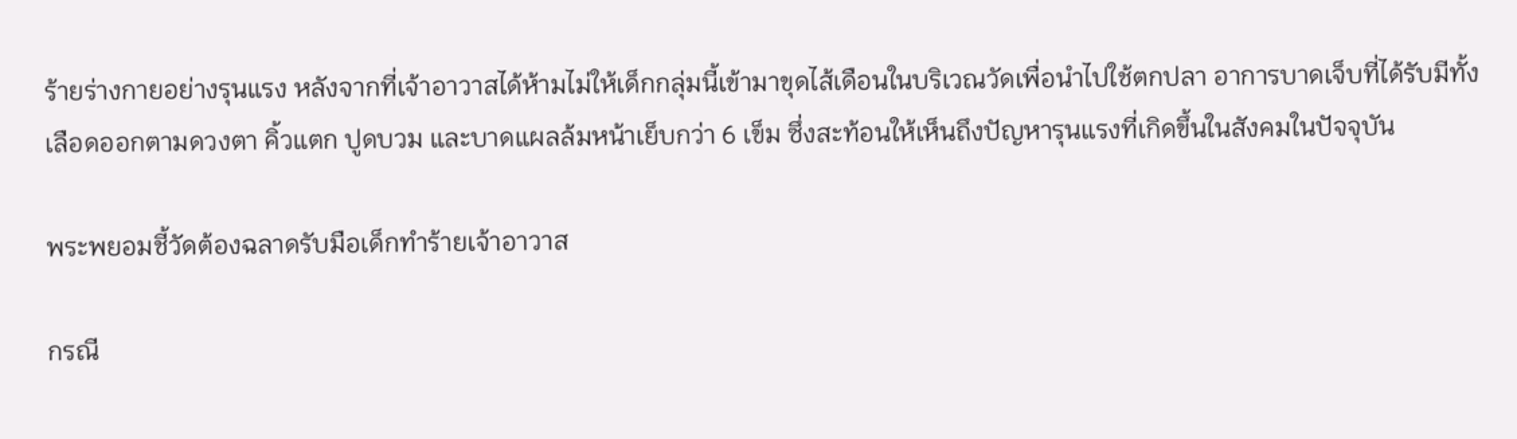ร้ายร่างกายอย่างรุนแรง หลังจากที่เจ้าอาวาสได้ห้ามไม่ให้เด็กกลุ่มนี้เข้ามาขุดไส้เดือนในบริเวณวัดเพื่อนำไปใช้ตกปลา อาการบาดเจ็บที่ได้รับมีทั้งเลือดออกตามดวงตา คิ้วแตก ปูดบวม และบาดแผลล้มหน้าเย็บกว่า 6 เข็ม ซึ่งสะท้อนให้เห็นถึงปัญหารุนแรงที่เกิดขึ้นในสังคมในปัจจุบัน

พระพยอมชี้วัดต้องฉลาดรับมือเด็กทำร้ายเจ้าอาวาส

กรณี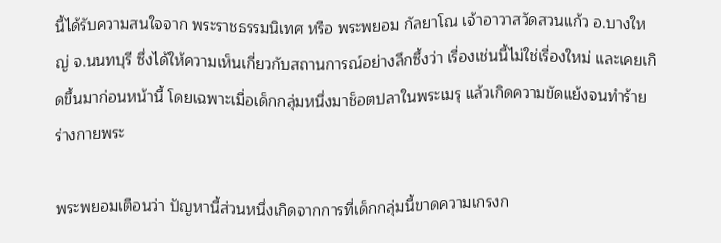นี้ได้รับความสนใจจาก พระราชธรรมนิเทศ หรือ พระพยอม กัลยาโณ เจ้าอาวาสวัดสวนแก้ว อ.บางใหญ่ จ.นนทบุรี ซึ่งได้ให้ความเห็นเกี่ยวกับสถานการณ์อย่างลึกซึ้งว่า เรื่องเช่นนี้ไม่ใช่เรื่องใหม่ และเคยเกิดขึ้นมาก่อนหน้านี้ โดยเฉพาะเมื่อเด็กกลุ่มหนึ่งมาช็อตปลาในพระเมรุ แล้วเกิดความขัดแย้งจนทำร้ายร่างกายพระ

พระพยอมเตือนว่า ปัญหานี้ส่วนหนึ่งเกิดจากการที่เด็กกลุ่มนี้ขาดความเกรงก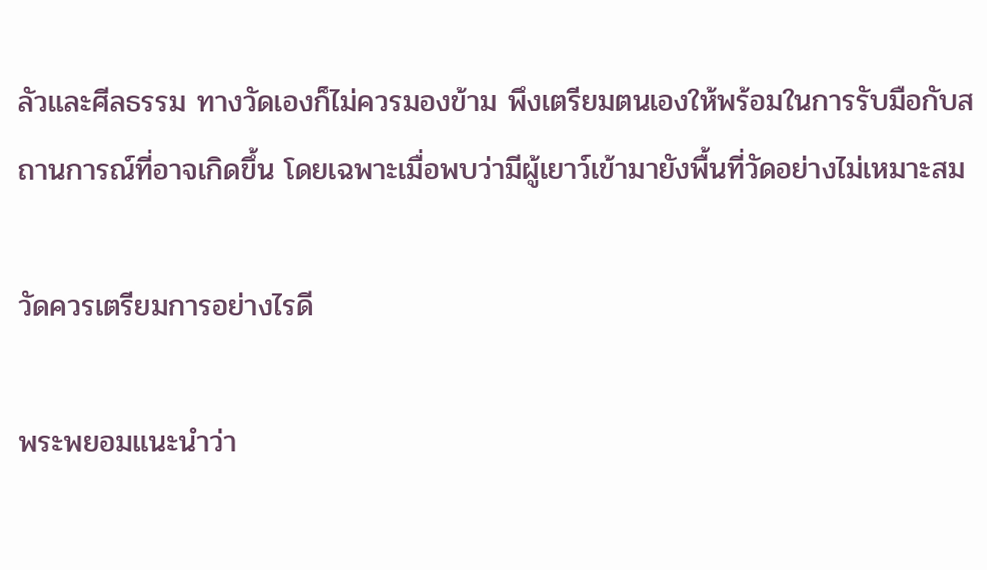ลัวและศีลธรรม ทางวัดเองก็ไม่ควรมองข้าม พึงเตรียมตนเองให้พร้อมในการรับมือกับสถานการณ์ที่อาจเกิดขึ้น โดยเฉพาะเมื่อพบว่ามีผู้เยาว์เข้ามายังพื้นที่วัดอย่างไม่เหมาะสม

วัดควรเตรียมการอย่างไรดี

พระพยอมแนะนำว่า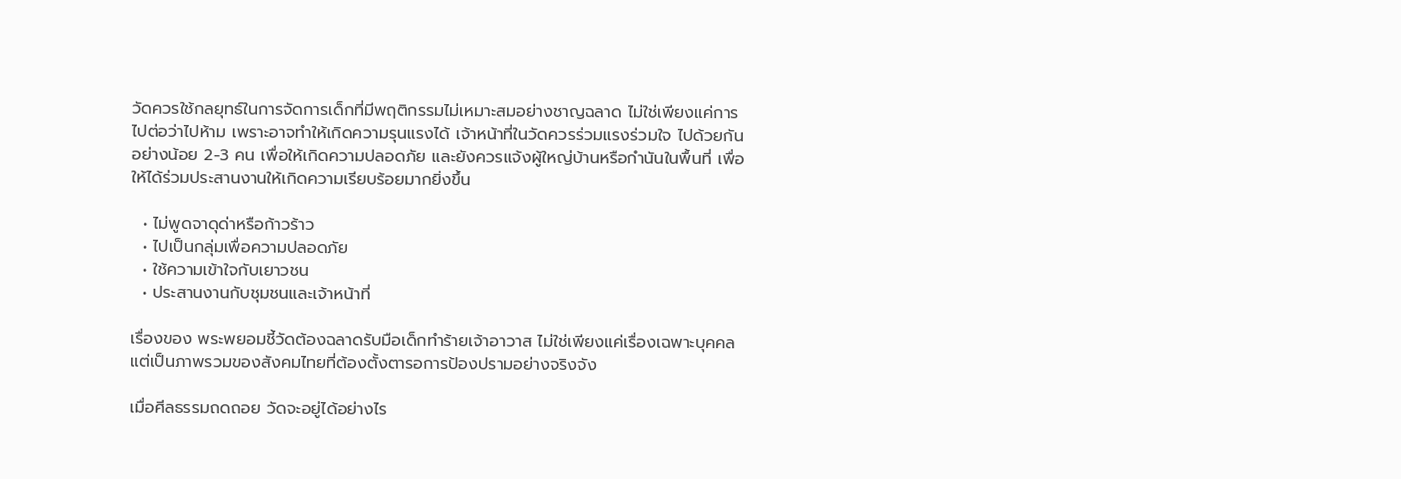วัดควรใช้กลยุทธ์ในการจัดการเด็กที่มีพฤติกรรมไม่เหมาะสมอย่างชาญฉลาด ไม่ใช่เพียงแค่การไปต่อว่าไปห้าม เพราะอาจทำให้เกิดความรุนแรงได้ เจ้าหน้าที่ในวัดควรร่วมแรงร่วมใจ ไปด้วยกันอย่างน้อย 2-3 คน เพื่อให้เกิดความปลอดภัย และยังควรแจ้งผู้ใหญ่บ้านหรือกำนันในพื้นที่ เพื่อให้ได้ร่วมประสานงานให้เกิดความเรียบร้อยมากยิ่งขึ้น

  • ไม่พูดจาดุด่าหรือก้าวร้าว
  • ไปเป็นกลุ่มเพื่อความปลอดภัย
  • ใช้ความเข้าใจกับเยาวชน
  • ประสานงานกับชุมชนและเจ้าหน้าที่

เรื่องของ พระพยอมชี้วัดต้องฉลาดรับมือเด็กทำร้ายเจ้าอาวาส ไม่ใช่เพียงแค่เรื่องเฉพาะบุคคล แต่เป็นภาพรวมของสังคมไทยที่ต้องตั้งตารอการป้องปรามอย่างจริงจัง

เมื่อศีลธรรมถดถอย วัดจะอยู่ได้อย่างไร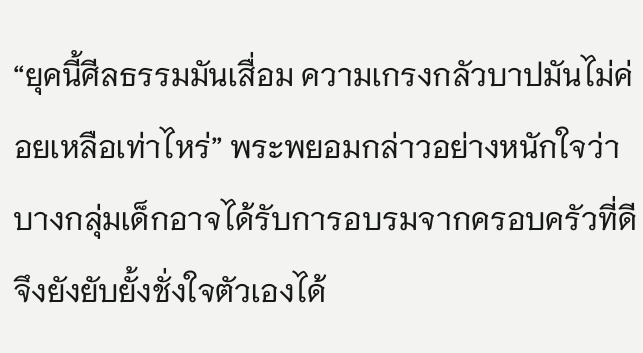“ยุคนี้ศีลธรรมมันเสื่อม ความเกรงกลัวบาปมันไม่ค่อยเหลือเท่าไหร่” พระพยอมกล่าวอย่างหนักใจว่า บางกลุ่มเด็กอาจได้รับการอบรมจากครอบครัวที่ดี จึงยังยับยั้งชั่งใจตัวเองได้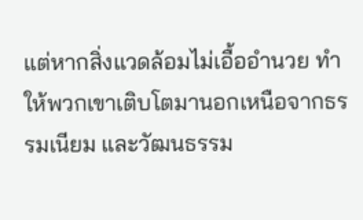แต่หากสิ่งแวดล้อมไม่เอื้ออำนวย ทำให้พวกเขาเติบโตมานอกเหนือจากธรรมเนียม และวัฒนธรรม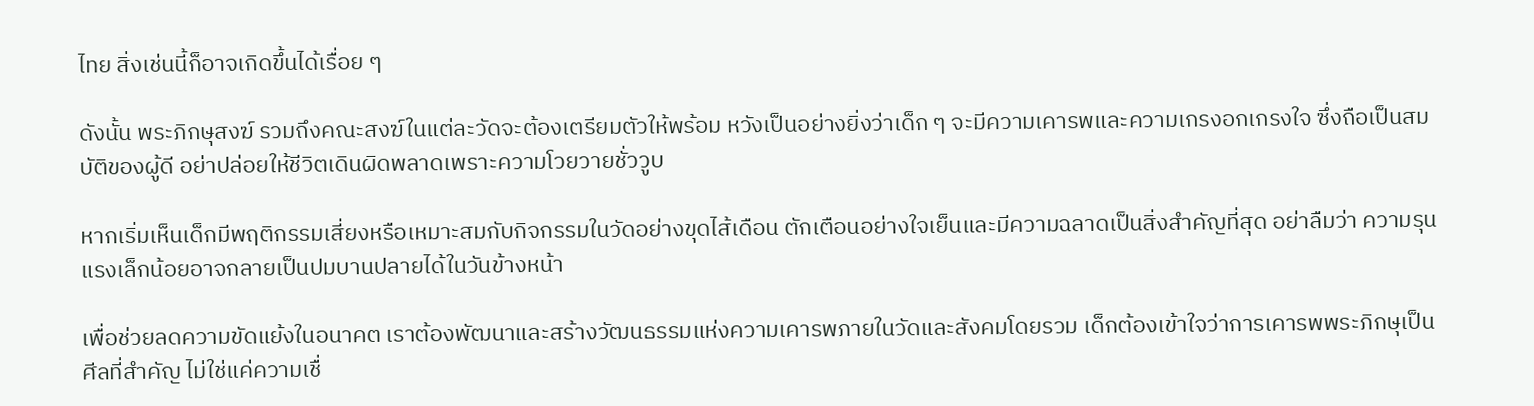ไทย สิ่งเช่นนี้ก็อาจเกิดขึ้นได้เรื่อย ๆ

ดังนั้น พระภิกษุสงฆ์ รวมถึงคณะสงฆ์ในแต่ละวัดจะต้องเตรียมตัวให้พร้อม หวังเป็นอย่างยิ่งว่าเด็ก ๆ จะมีความเคารพและความเกรงอกเกรงใจ ซึ่งถือเป็นสมบัติของผู้ดี อย่าปล่อยให้ชีวิตเดินผิดพลาดเพราะความโวยวายชั่ววูบ

หากเริ่มเห็นเด็กมีพฤติกรรมเสี่ยงหรือเหมาะสมกับกิจกรรมในวัดอย่างขุดไส้เดือน ตักเตือนอย่างใจเย็นและมีความฉลาดเป็นสิ่งสำคัญที่สุด อย่าลืมว่า ความรุนแรงเล็กน้อยอาจกลายเป็นปมบานปลายได้ในวันข้างหน้า

เพื่อช่วยลดความขัดแย้งในอนาคต เราต้องพัฒนาและสร้างวัฒนธรรมแห่งความเคารพภายในวัดและสังคมโดยรวม เด็กต้องเข้าใจว่าการเคารพพระภิกษุเป็นศีลที่สำคัญ ไม่ใช่แค่ความเชื่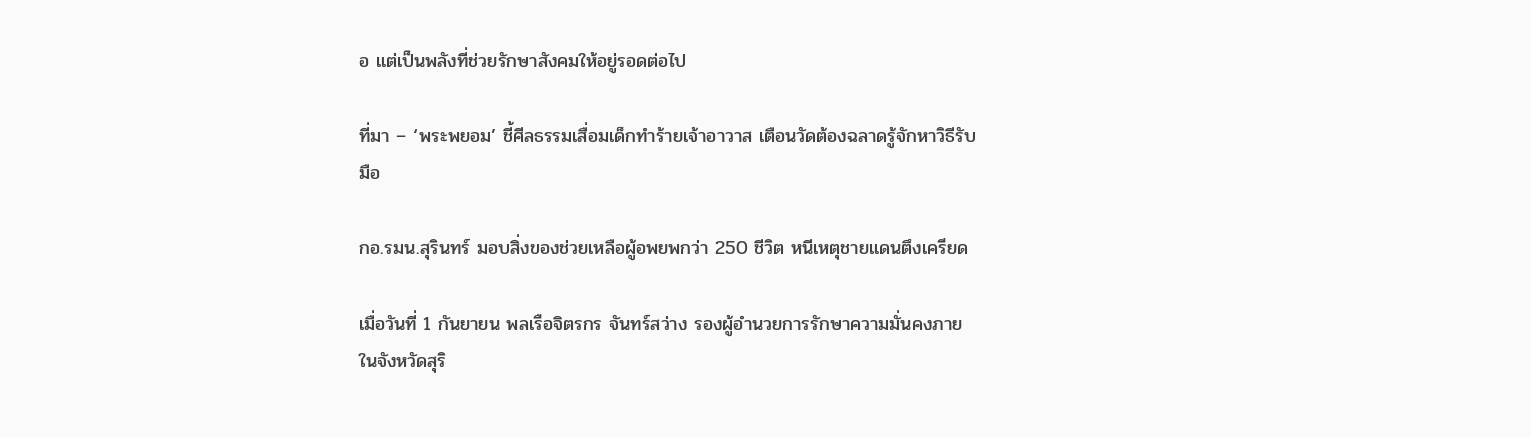อ แต่เป็นพลังที่ช่วยรักษาสังคมให้อยู่รอดต่อไป

ที่มา – ‘พระพยอม’ ชี้ศีลธรรมเสื่อมเด็กทำร้ายเจ้าอาวาส เตือนวัดต้องฉลาดรู้จักหาวิธีรับมือ

กอ.รมน.สุรินทร์ มอบสิ่งของช่วยเหลือผู้อพยพกว่า 250 ชีวิต หนีเหตุชายแดนตึงเครียด

เมื่อวันที่ 1 กันยายน พลเรือจิตรกร จันทร์สว่าง รองผู้อำนวยการรักษาความมั่นคงภายในจังหวัดสุริ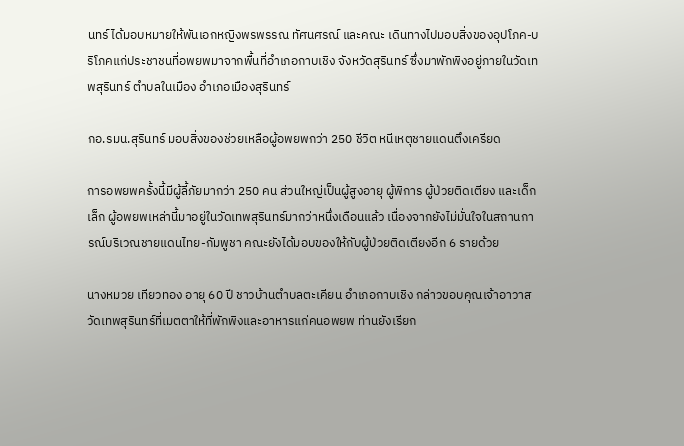นทร์ ได้มอบหมายให้พันเอกหญิงพรพรรณ ทัศนศรณ์ และคณะ เดินทางไปมอบสิ่งของอุปโภค-บริโภคแก่ประชาชนที่อพยพมาจากพื้นที่อำเภอกาบเชิง จังหวัดสุรินทร์ ซึ่งมาพักพิงอยู่ภายในวัดเทพสุรินทร์ ตำบลในเมือง อำเภอเมืองสุรินทร์

กอ.รมน.สุรินทร์ มอบสิ่งของช่วยเหลือผู้อพยพกว่า 250 ชีวิต หนีเหตุชายแดนตึงเครียด

การอพยพครั้งนี้มีผู้ลี้ภัยมากว่า 250 คน ส่วนใหญ่เป็นผู้สูงอายุ ผู้พิการ ผู้ป่วยติดเตียง และเด็กเล็ก ผู้อพยพเหล่านี้มาอยู่ในวัดเทพสุรินทร์มากว่าหนึ่งเดือนแล้ว เนื่องจากยังไม่มั่นใจในสถานการณ์บริเวณชายแดนไทย-กัมพูชา คณะยังได้มอบของให้กับผู้ป่วยติดเตียงอีก 6 รายด้วย

นางหมวย เทียวทอง อายุ 60 ปี ชาวบ้านตำบลตะเคียน อำเภอกาบเชิง กล่าวขอบคุณเจ้าอาวาสวัดเทพสุรินทร์ที่เมตตาให้ที่พักพิงและอาหารแก่คนอพยพ ท่านยังเรียก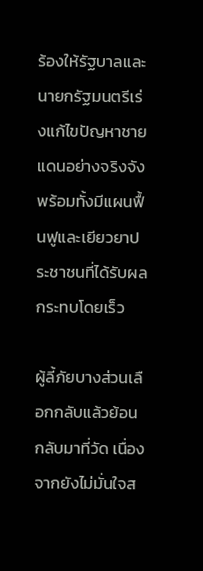ร้องให้รัฐบาลและนายกรัฐมนตรีเร่งแก้ไขปัญหาชายแดนอย่างจริงจัง พร้อมทั้งมีแผนฟื้นฟูและเยียวยาประชาชนที่ได้รับผลกระทบโดยเร็ว

ผู้ลี้ภัยบางส่วนเลือกกลับแล้วย้อนกลับมาที่วัด เนื่องจากยังไม่มั่นใจส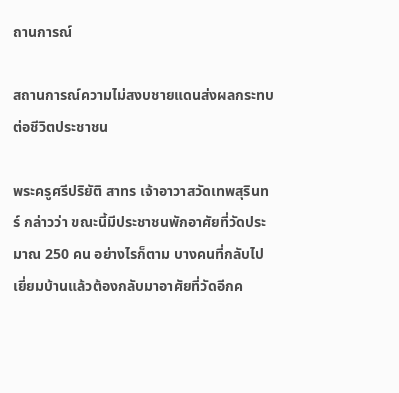ถานการณ์

สถานการณ์ความไม่สงบชายแดนส่งผลกระทบต่อชีวิตประชาชน

พระครูศรีปริยัติ สาทร เจ้าอาวาสวัดเทพสุรินทร์ กล่าวว่า ขณะนี้มีประชาชนพักอาศัยที่วัดประมาณ 250 คน อย่างไรก็ตาม บางคนที่กลับไปเยี่ยมบ้านแล้วต้องกลับมาอาศัยที่วัดอีกค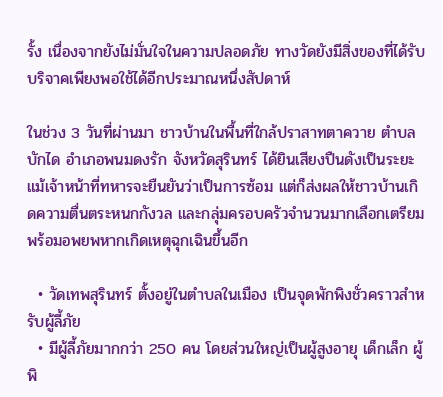รั้ง เนื่องจากยังไม่มั่นใจในความปลอดภัย ทางวัดยังมีสิ่งของที่ได้รับบริจาคเพียงพอใช้ได้อีกประมาณหนึ่งสัปดาห์

ในช่วง 3 วันที่ผ่านมา ชาวบ้านในพื้นที่ใกล้ปราสาทตาควาย ตำบลบักได อำเภอพนมดงรัก จังหวัดสุรินทร์ ได้ยินเสียงปืนดังเป็นระยะ แม้เจ้าหน้าที่ทหารจะยืนยันว่าเป็นการซ้อม แต่ก็ส่งผลให้ชาวบ้านเกิดความตื่นตระหนกกังวล และกลุ่มครอบครัวจำนวนมากเลือกเตรียมพร้อมอพยพหากเกิดเหตุฉุกเฉินขึ้นอีก

  • วัดเทพสุรินทร์ ตั้งอยู่ในตำบลในเมือง เป็นจุดพักพิงชั่วคราวสำหรับผู้ลี้ภัย
  • มีผู้ลี้ภัยมากกว่า 250 คน โดยส่วนใหญ่เป็นผู้สูงอายุ เด็กเล็ก ผู้พิ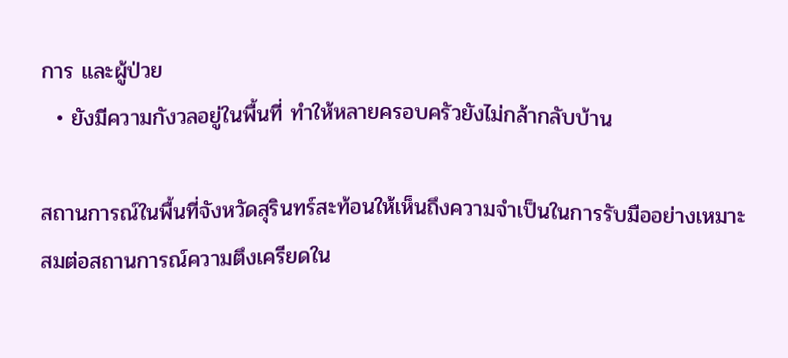การ และผู้ป่วย
  • ยังมีความกังวลอยู่ในพื้นที่ ทำให้หลายครอบครัวยังไม่กล้ากลับบ้าน

สถานการณ์ในพื้นที่จังหวัดสุรินทร์สะท้อนให้เห็นถึงความจำเป็นในการรับมืออย่างเหมาะสมต่อสถานการณ์ความตึงเครียดใน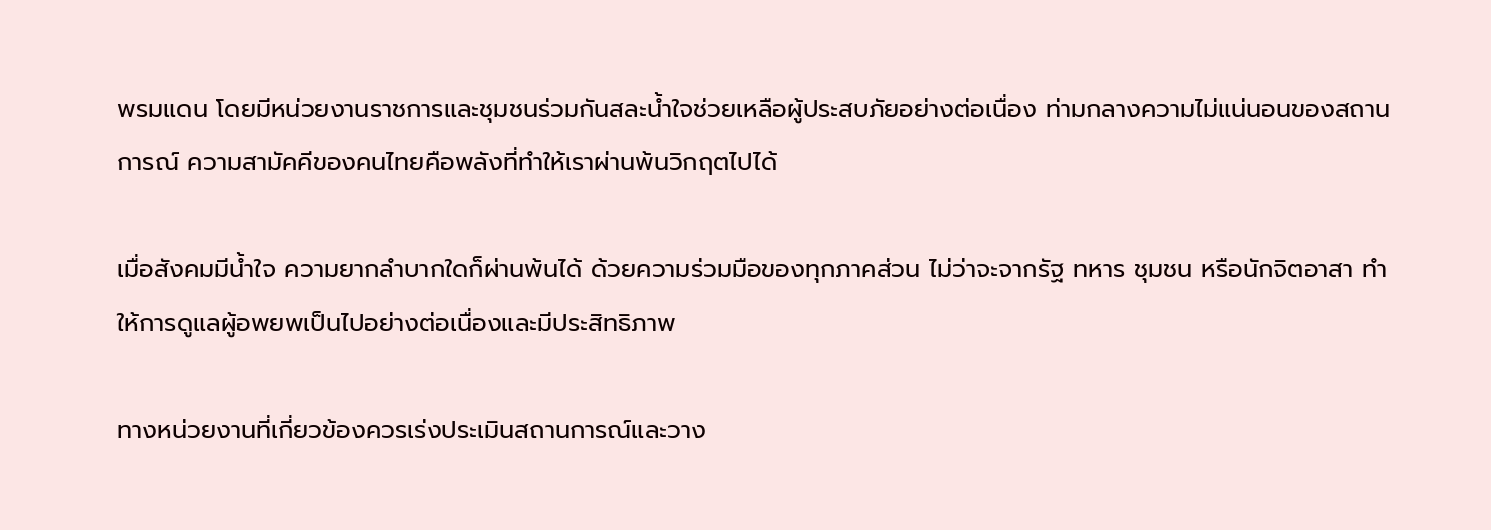พรมแดน โดยมีหน่วยงานราชการและชุมชนร่วมกันสละน้ำใจช่วยเหลือผู้ประสบภัยอย่างต่อเนื่อง ท่ามกลางความไม่แน่นอนของสถานการณ์ ความสามัคคีของคนไทยคือพลังที่ทำให้เราผ่านพ้นวิกฤตไปได้

เมื่อสังคมมีน้ำใจ ความยากลำบากใดก็ผ่านพ้นได้ ด้วยความร่วมมือของทุกภาคส่วน ไม่ว่าจะจากรัฐ ทหาร ชุมชน หรือนักจิตอาสา ทำให้การดูแลผู้อพยพเป็นไปอย่างต่อเนื่องและมีประสิทธิภาพ

ทางหน่วยงานที่เกี่ยวข้องควรเร่งประเมินสถานการณ์และวาง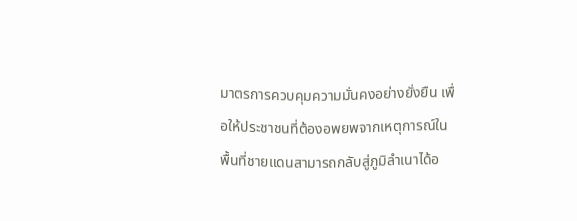มาตรการควบคุมความมั่นคงอย่างยั่งยืน เพื่อให้ประชาชนที่ต้องอพยพจากเหตุการณ์ในพื้นที่ชายแดนสามารถกลับสู่ภูมิลำเนาได้อ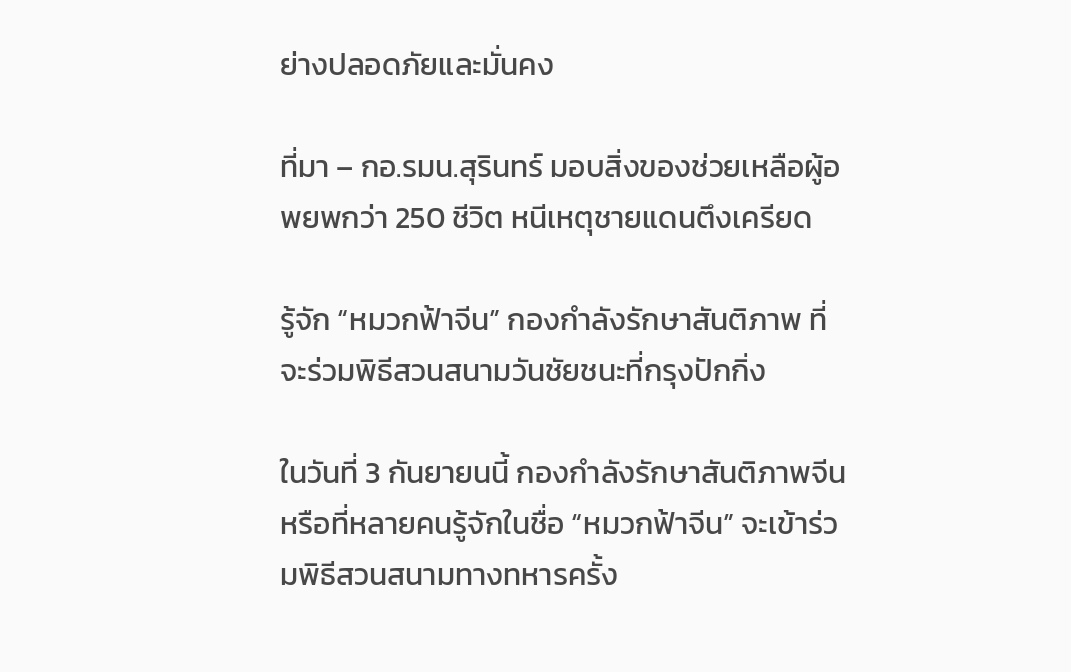ย่างปลอดภัยและมั่นคง

ที่มา – กอ.รมน.สุรินทร์ มอบสิ่งของช่วยเหลือผู้อพยพกว่า 250 ชีวิต หนีเหตุชายแดนตึงเครียด

รู้จัก “หมวกฟ้าจีน” กองกำลังรักษาสันติภาพ ที่จะร่วมพิธีสวนสนามวันชัยชนะที่กรุงปักกิ่ง

ในวันที่ 3 กันยายนนี้ กองกำลังรักษาสันติภาพจีน หรือที่หลายคนรู้จักในชื่อ “หมวกฟ้าจีน” จะเข้าร่วมพิธีสวนสนามทางทหารครั้ง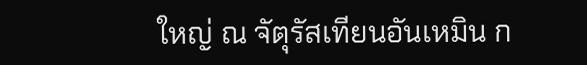ใหญ่ ณ จัตุรัสเทียนอันเหมิน ก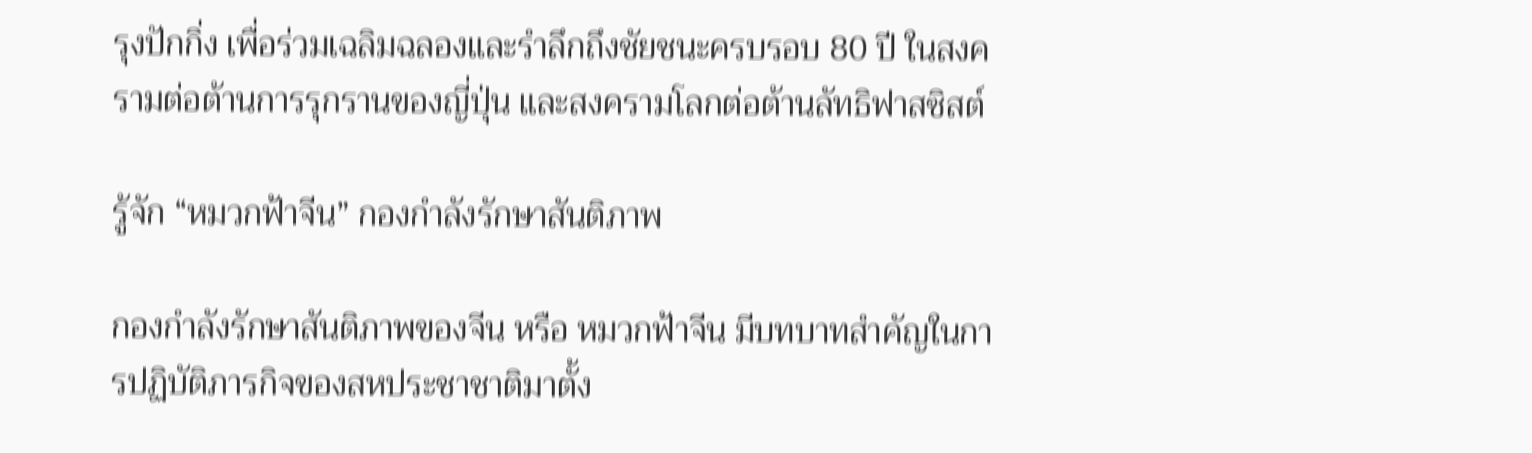รุงปักกิ่ง เพื่อร่วมเฉลิมฉลองและรำลึกถึงชัยชนะครบรอบ 80 ปี ในสงครามต่อต้านการรุกรานของญี่ปุ่น และสงครามโลกต่อต้านลัทธิฟาสซิสต์

รู้จัก “หมวกฟ้าจีน” กองกำลังรักษาสันติภาพ

กองกำลังรักษาสันติภาพของจีน หรือ หมวกฟ้าจีน มีบทบาทสำคัญในการปฏิบัติภารกิจของสหประชาชาติมาตั้ง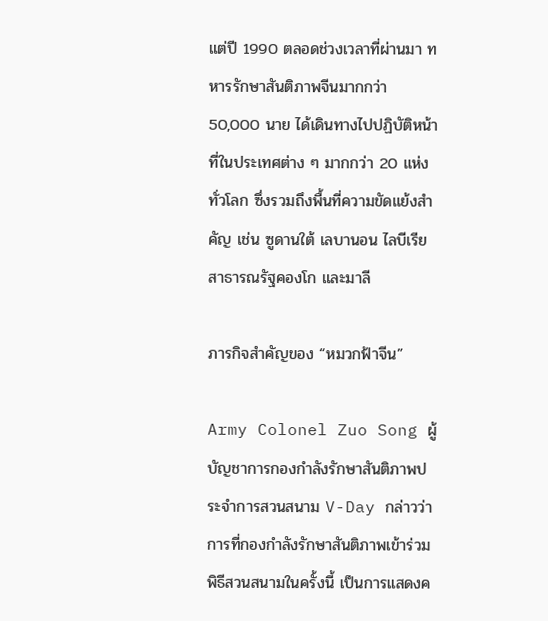แต่ปี 1990 ตลอดช่วงเวลาที่ผ่านมา ทหารรักษาสันติภาพจีนมากกว่า 50,000 นาย ได้เดินทางไปปฏิบัติหน้าที่ในประเทศต่าง ๆ มากกว่า 20 แห่งทั่วโลก ซึ่งรวมถึงพื้นที่ความขัดแย้งสำคัญ เช่น ซูดานใต้ เลบานอน ไลบีเรีย สาธารณรัฐคองโก และมาลี

ภารกิจสำคัญของ “หมวกฟ้าจีน”

Army Colonel Zuo Song ผู้บัญชาการกองกำลังรักษาสันติภาพประจำการสวนสนาม V-Day กล่าวว่า การที่กองกำลังรักษาสันติภาพเข้าร่วมพิธีสวนสนามในครั้งนี้ เป็นการแสดงค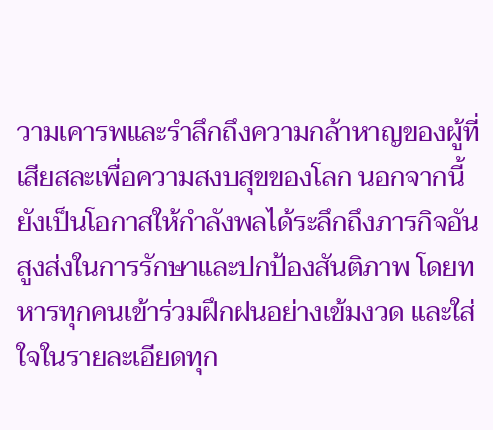วามเคารพและรำลึกถึงความกล้าหาญของผู้ที่เสียสละเพื่อความสงบสุขของโลก นอกจากนี้ ยังเป็นโอกาสให้กำลังพลได้ระลึกถึงภารกิจอันสูงส่งในการรักษาและปกป้องสันติภาพ โดยทหารทุกคนเข้าร่วมฝึกฝนอย่างเข้มงวด และใส่ใจในรายละเอียดทุก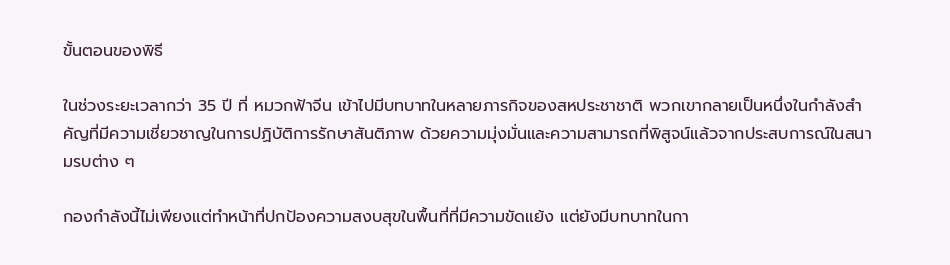ขั้นตอนของพิธี

ในช่วงระยะเวลากว่า 35 ปี ที่ หมวกฟ้าจีน เข้าไปมีบทบาทในหลายภารกิจของสหประชาชาติ พวกเขากลายเป็นหนึ่งในกำลังสำคัญที่มีความเชี่ยวชาญในการปฏิบัติการรักษาสันติภาพ ด้วยความมุ่งมั่นและความสามารถที่พิสูจน์แล้วจากประสบการณ์ในสนามรบต่าง ๆ

กองกำลังนี้ไม่เพียงแต่ทำหน้าที่ปกป้องความสงบสุขในพื้นที่ที่มีความขัดแย้ง แต่ยังมีบทบาทในกา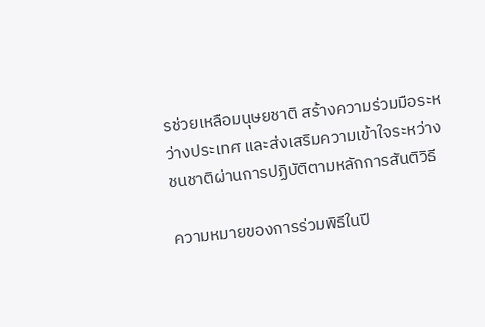รช่วยเหลือมนุษยชาติ สร้างความร่วมมือระหว่างประเทศ และส่งเสริมความเข้าใจระหว่างชนชาติผ่านการปฏิบัติตามหลักการสันติวิธี

ความหมายของการร่วมพิธีในปี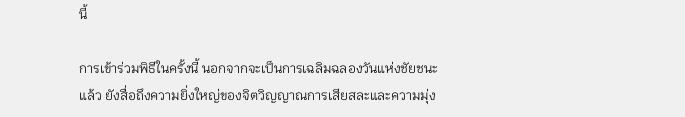นี้

การเข้าร่วมพิธีในครั้งนี้ นอกจากจะเป็นการเฉลิมฉลองวันแห่งชัยชนะแล้ว ยังสื่อถึงความยิ่งใหญ่ของจิตวิญญาณการเสียสละและความมุ่ง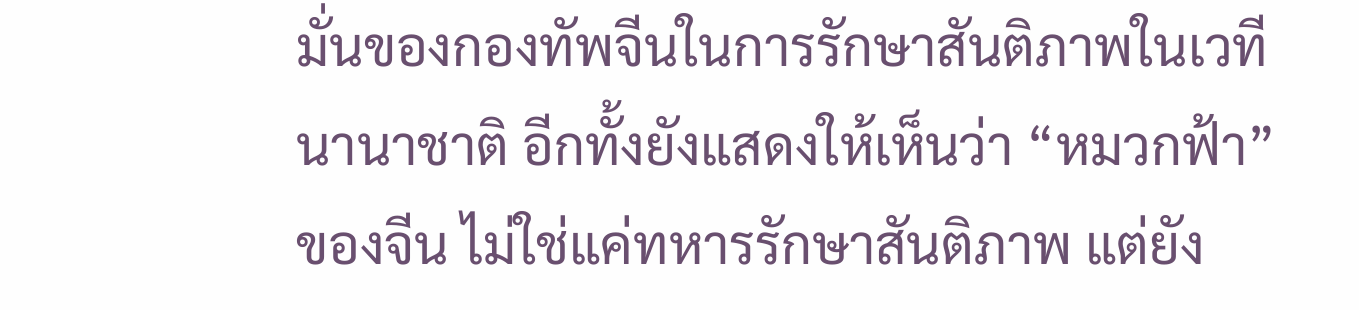มั่นของกองทัพจีนในการรักษาสันติภาพในเวทีนานาชาติ อีกทั้งยังแสดงให้เห็นว่า “หมวกฟ้า” ของจีน ไม่ใช่แค่ทหารรักษาสันติภาพ แต่ยัง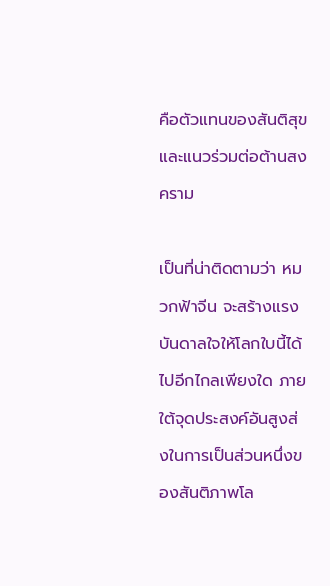คือตัวแทนของสันติสุขและแนวร่วมต่อต้านสงคราม

เป็นที่น่าติดตามว่า หมวกฟ้าจีน จะสร้างแรงบันดาลใจให้โลกใบนี้ได้ไปอีกไกลเพียงใด ภายใต้จุดประสงค์อันสูงส่งในการเป็นส่วนหนึ่งของสันติภาพโล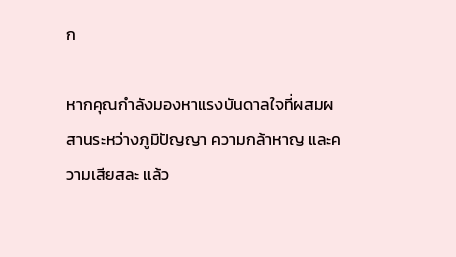ก

หากคุณกำลังมองหาแรงบันดาลใจที่ผสมผสานระหว่างภูมิปัญญา ความกล้าหาญ และความเสียสละ แล้ว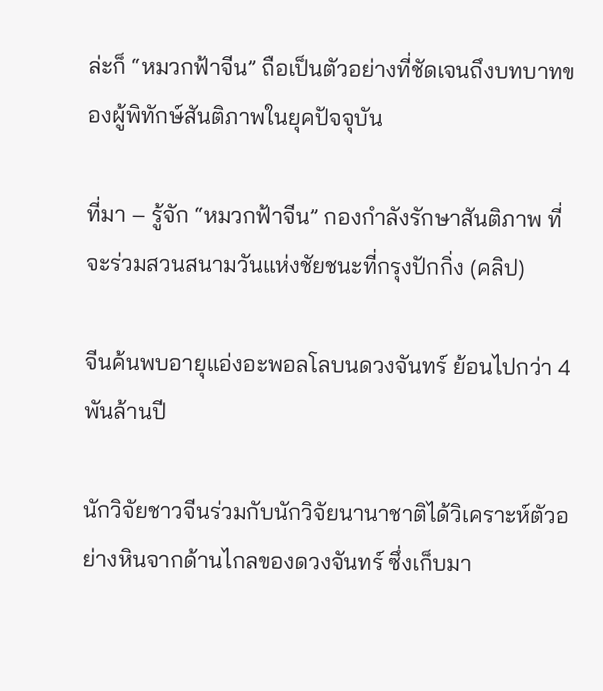ล่ะก็ “หมวกฟ้าจีน” ถือเป็นตัวอย่างที่ชัดเจนถึงบทบาทของผู้พิทักษ์สันติภาพในยุคปัจจุบัน

ที่มา – รู้จัก “หมวกฟ้าจีน” กองกำลังรักษาสันติภาพ ที่จะร่วมสวนสนามวันแห่งชัยชนะที่กรุงปักกิ่ง (คลิป)

จีนค้นพบอายุแอ่งอะพอลโลบนดวงจันทร์ ย้อนไปกว่า 4 พันล้านปี

นักวิจัยชาวจีนร่วมกับนักวิจัยนานาชาติได้วิเคราะห์ตัวอย่างหินจากด้านไกลของดวงจันทร์ ซึ่งเก็บมา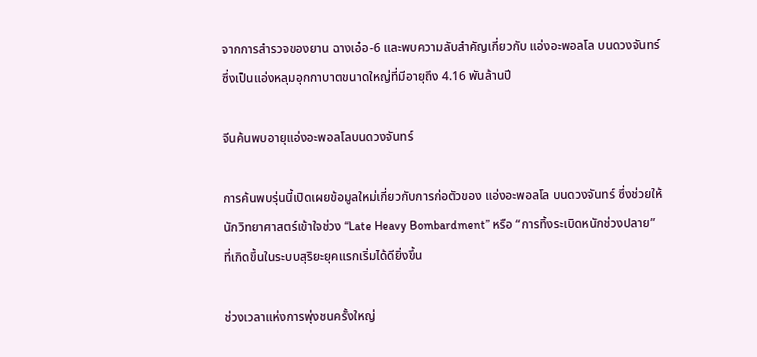จากการสำรวจของยาน ฉางเอ๋อ-6 และพบความลับสำคัญเกี่ยวกับ แอ่งอะพอลโล บนดวงจันทร์ ซึ่งเป็นแอ่งหลุมอุกกาบาตขนาดใหญ่ที่มีอายุถึง 4.16 พันล้านปี

จีนค้นพบอายุแอ่งอะพอลโลบนดวงจันทร์

การค้นพบรุ่นนี้เปิดเผยข้อมูลใหม่เกี่ยวกับการก่อตัวของ แอ่งอะพอลโล บนดวงจันทร์ ซึ่งช่วยให้นักวิทยาศาสตร์เข้าใจช่วง “Late Heavy Bombardment” หรือ “การทิ้งระเบิดหนักช่วงปลาย” ที่เกิดขึ้นในระบบสุริยะยุคแรกเริ่มได้ดียิ่งขึ้น

ช่วงเวลาแห่งการพุ่งชนครั้งใหญ่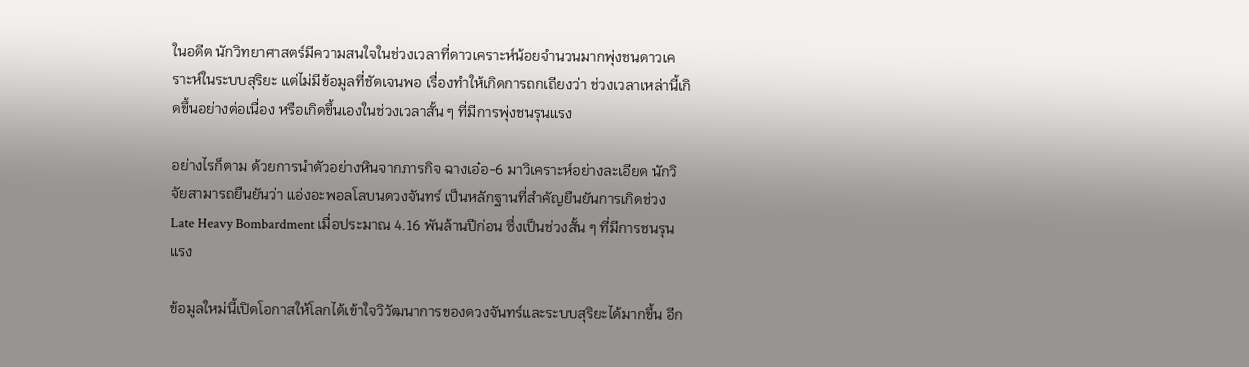ในอดีต นักวิทยาศาสตร์มีความสนใจในช่วงเวลาที่ดาวเคราะห์น้อยจำนวนมากพุ่งชนดาวเคราะห์ในระบบสุริยะ แต่ไม่มีข้อมูลที่ชัดเจนพอ เรื่องทำให้เกิดการถกเถียงว่า ช่วงเวลาเหล่านี้เกิดขึ้นอย่างต่อเนื่อง หรือเกิดขึ้นเองในช่วงเวลาสั้น ๆ ที่มีการพุ่งชนรุนแรง

อย่างไรก็ตาม ด้วยการนำตัวอย่างหินจากภารกิจ ฉางเอ๋อ-6 มาวิเคราะห์อย่างละเอียด นักวิจัยสามารถยืนยันว่า แอ่งอะพอลโลบนดวงจันทร์ เป็นหลักฐานที่สำคัญยืนยันการเกิดช่วง Late Heavy Bombardment เมื่อประมาณ 4.16 พันล้านปีก่อน ซึ่งเป็นช่วงสั้น ๆ ที่มีการชนรุนแรง

ข้อมูลใหม่นี้เปิดโอกาสให้โลกได้เข้าใจวิวัฒนาการของดวงจันทร์และระบบสุริยะได้มากขึ้น อีก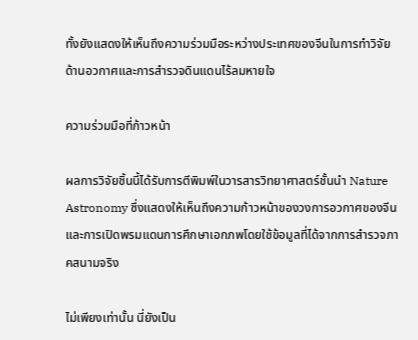ทั้งยังแสดงให้เห็นถึงความร่วมมือระหว่างประเทศของจีนในการทำวิจัยด้านอวกาศและการสำรวจดินแดนไร้ลมหายใจ

ความร่วมมือที่ก้าวหน้า

ผลการวิจัยชิ้นนี้ได้รับการตีพิมพ์ในวารสารวิทยาศาสตร์ชั้นนำ Nature Astronomy ซึ่งแสดงให้เห็นถึงความก้าวหน้าของวงการอวกาศของจีน และการเปิดพรมแดนการศึกษาเอกภพโดยใช้ข้อมูลที่ได้จากการสำรวจภาคสนามจริง

ไม่เพียงเท่านั้น นี่ยังเป็น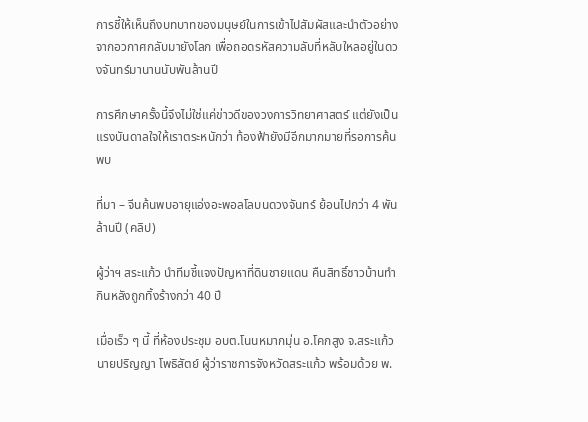การชี้ให้เห็นถึงบทบาทของมนุษย์ในการเข้าไปสัมผัสและนำตัวอย่างจากอวกาศกลับมายังโลก เพื่อถอดรหัสความลับที่หลับใหลอยู่ในดวงจันทร์มานานนับพันล้านปี

การศึกษาครั้งนี้จึงไม่ใช่แค่ข่าวดีของวงการวิทยาศาสตร์ แต่ยังเป็นแรงบันดาลใจให้เราตระหนักว่า ท้องฟ้ายังมีอีกมากมายที่รอการค้นพบ

ที่มา – จีนค้นพบอายุแอ่งอะพอลโลบนดวงจันทร์ ย้อนไปกว่า 4 พันล้านปี (คลิป)

ผู้ว่าฯ สระแก้ว นำทีมชี้แจงปัญหาที่ดินชายแดน คืนสิทธิ์ชาวบ้านทำกินหลังถูกทิ้งร้างกว่า 40 ปี

เมื่อเร็ว ๆ นี้ ที่ห้องประชุม อบต.โนนหมากมุ่น อ.โคกสูง จ.สระแก้ว นายปริญญา โพธิสัตย์ ผู้ว่าราชการจังหวัดสระแก้ว พร้อมด้วย พ.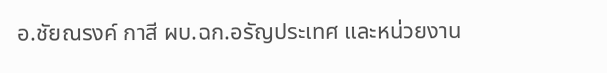อ.ชัยณรงค์ กาสี ผบ.ฉก.อรัญประเทศ และหน่วยงาน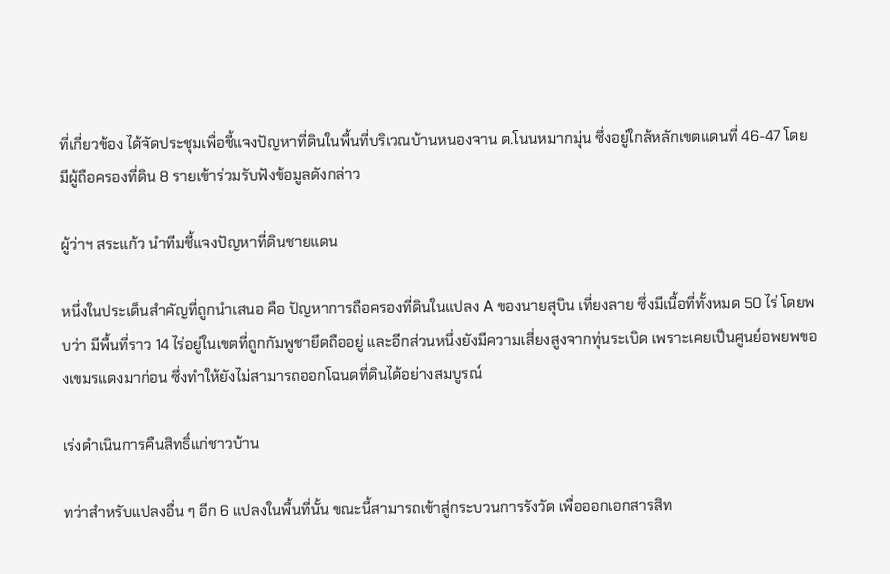ที่เกี่ยวข้อง ได้จัดประชุมเพื่อชี้แจงปัญหาที่ดินในพื้นที่บริเวณบ้านหนองจาน ต.โนนหมากมุ่น ซึ่งอยู่ใกล้หลักเขตแดนที่ 46-47 โดยมีผู้ถือครองที่ดิน 8 รายเข้าร่วมรับฟังข้อมูลดังกล่าว

ผู้ว่าฯ สระแก้ว นำทีมชี้แจงปัญหาที่ดินชายแดน

หนึ่งในประเด็นสำคัญที่ถูกนำเสนอ คือ ปัญหาการถือครองที่ดินในแปลง A ของนายสุบิน เที่ยงลาย ซึ่งมีเนื้อที่ทั้งหมด 50 ไร่ โดยพบว่า มีพื้นที่ราว 14 ไร่อยู่ในเขตที่ถูกกัมพูชายึดถืออยู่ และอีกส่วนหนึ่งยังมีความเสี่ยงสูงจากทุ่นระเบิด เพราะเคยเป็นศูนย์อพยพของเขมรแดงมาก่อน ซึ่งทำให้ยังไม่สามารถออกโฉนดที่ดินได้อย่างสมบูรณ์

เร่งดำเนินการคืนสิทธิ์แก่ชาวบ้าน

ทว่าสำหรับแปลงอื่น ๆ อีก 6 แปลงในพื้นที่นั้น ขณะนี้สามารถเข้าสู่กระบวนการรังวัด เพื่อออกเอกสารสิท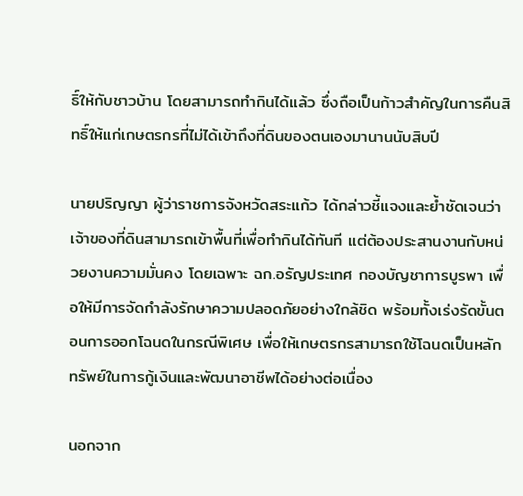ธิ์ให้กับชาวบ้าน โดยสามารถทำกินได้แล้ว ซึ่งถือเป็นก้าวสำคัญในการคืนสิทธิ์ให้แก่เกษตรกรที่ไม่ได้เข้าถึงที่ดินของตนเองมานานนับสิบปี

นายปริญญา ผู้ว่าราชการจังหวัดสระแก้ว ได้กล่าวชี้แจงและย้ำชัดเจนว่าเจ้าของที่ดินสามารถเข้าพื้นที่เพื่อทำกินได้ทันที แต่ต้องประสานงานกับหน่วยงานความมั่นคง โดยเฉพาะ ฉก.อรัญประเทศ กองบัญชาการบูรพา เพื่อให้มีการจัดกำลังรักษาความปลอดภัยอย่างใกล้ชิด พร้อมทั้งเร่งรัดขั้นตอนการออกโฉนดในกรณีพิเศษ เพื่อให้เกษตรกรสามารถใช้โฉนดเป็นหลักทรัพย์ในการกู้เงินและพัฒนาอาชีพได้อย่างต่อเนื่อง

นอกจาก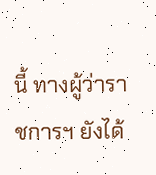นี้ ทางผู้ว่าราชการฯ ยังได้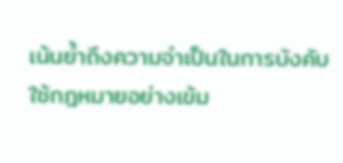เน้นย้ำถึงความจำเป็นในการบังคับใช้กฎหมายอย่างเข้ม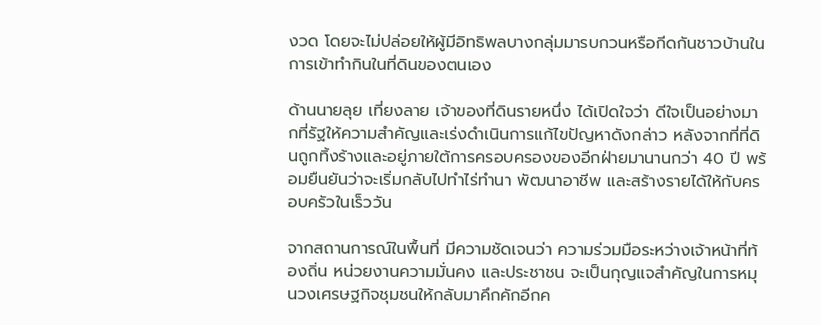งวด โดยจะไม่ปล่อยให้ผู้มีอิทธิพลบางกลุ่มมารบกวนหรือกีดกันชาวบ้านในการเข้าทำกินในที่ดินของตนเอง

ด้านนายลุย เที่ยงลาย เจ้าของที่ดินรายหนึ่ง ได้เปิดใจว่า ดีใจเป็นอย่างมากที่รัฐให้ความสำคัญและเร่งดำเนินการแก้ไขปัญหาดังกล่าว หลังจากที่ที่ดินถูกทิ้งร้างและอยู่ภายใต้การครอบครองของอีกฝ่ายมานานกว่า 40 ปี พร้อมยืนยันว่าจะเริ่มกลับไปทำไร่ทำนา พัฒนาอาชีพ และสร้างรายได้ให้กับครอบครัวในเร็ววัน

จากสถานการณ์ในพื้นที่ มีความชัดเจนว่า ความร่วมมือระหว่างเจ้าหน้าที่ท้องถิ่น หน่วยงานความมั่นคง และประชาชน จะเป็นกุญแจสำคัญในการหมุนวงเศรษฐกิจชุมชนให้กลับมาคึกคักอีกค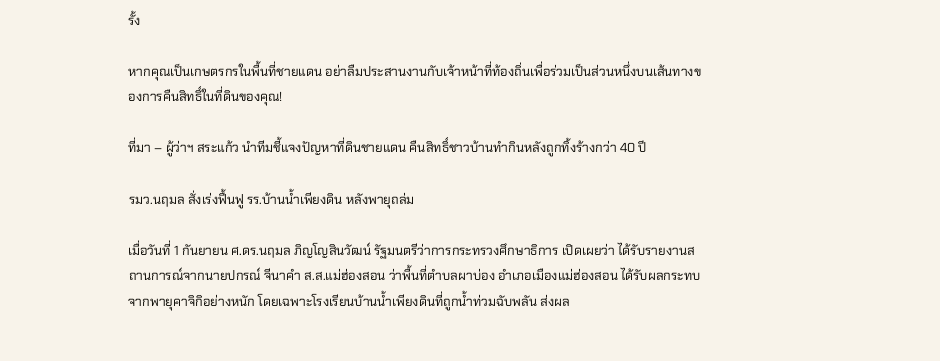รั้ง

หากคุณเป็นเกษตรกรในพื้นที่ชายแดน อย่าลืมประสานงานกับเจ้าหน้าที่ท้องถิ่นเพื่อร่วมเป็นส่วนหนึ่งบนเส้นทางของการคืนสิทธิ์ในที่ดินของคุณ!

ที่มา – ผู้ว่าฯ สระแก้ว นำทีมชี้แจงปัญหาที่ดินชายแดน คืนสิทธิ์ชาวบ้านทำกินหลังถูกทิ้งร้างกว่า 40 ปี

รมว.นฤมล สั่งเร่งฟื้นฟู รร.บ้านน้ำเพียงดิน หลังพายุถล่ม

เมื่อวันที่ 1 กันยายน ศ.ดร.นฤมล ภิญโญสินวัฒน์ รัฐมนตรีว่าการกระทรวงศึกษาธิการ เปิดเผยว่า ได้รับรายงานสถานการณ์จากนายปกรณ์ จีนาคำ ส.ส.แม่ฮ่องสอน ว่าพื้นที่ตำบลผาบ่อง อำเภอเมืองแม่ฮ่องสอน ได้รับผลกระทบจากพายุคาจิกิอย่างหนัก โดยเฉพาะโรงเรียนบ้านน้ำเพียงดินที่ถูกน้ำท่วมฉับพลัน ส่งผล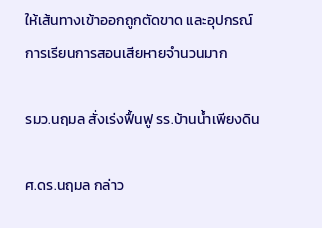ให้เส้นทางเข้าออกถูกตัดขาด และอุปกรณ์การเรียนการสอนเสียหายจำนวนมาก

รมว.นฤมล สั่งเร่งฟื้นฟู รร.บ้านน้ำเพียงดิน

ศ.ดร.นฤมล กล่าว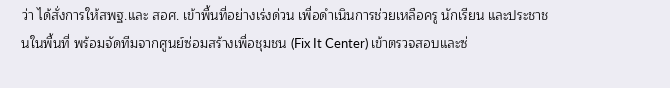ว่า ได้สั่งการให้สพฐ.และ สอศ. เข้าพื้นที่อย่างเร่งด่วน เพื่อดำเนินการช่วยเหลือครู นักเรียน และประชาชนในพื้นที่ พร้อมจัดทีมจากศูนย์ซ่อมสร้างเพื่อชุมชน (Fix It Center) เข้าตรวจสอบและซ่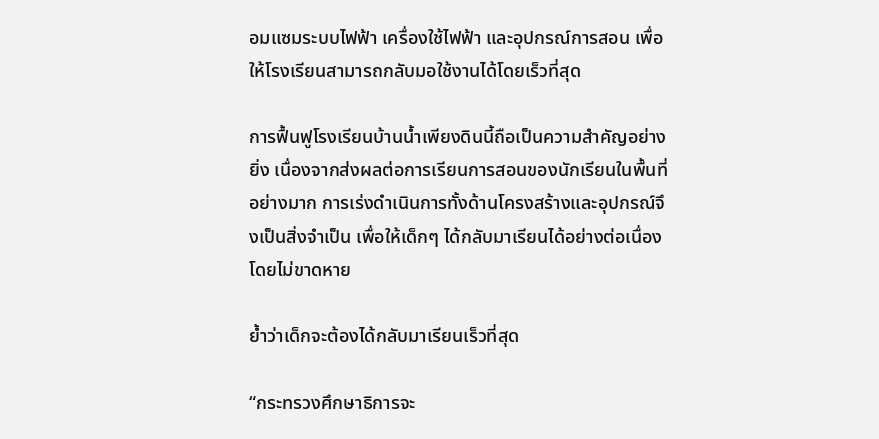อมแซมระบบไฟฟ้า เครื่องใช้ไฟฟ้า และอุปกรณ์การสอน เพื่อให้โรงเรียนสามารถกลับมอใช้งานได้โดยเร็วที่สุด

การฟื้นฟูโรงเรียนบ้านน้ำเพียงดินนี้ถือเป็นความสำคัญอย่างยิ่ง เนื่องจากส่งผลต่อการเรียนการสอนของนักเรียนในพื้นที่อย่างมาก การเร่งดำเนินการทั้งด้านโครงสร้างและอุปกรณ์จึงเป็นสิ่งจำเป็น เพื่อให้เด็กๆ ได้กลับมาเรียนได้อย่างต่อเนื่องโดยไม่ขาดหาย

ย้ำว่าเด็กจะต้องได้กลับมาเรียนเร็วที่สุด

“กระทรวงศึกษาธิการจะ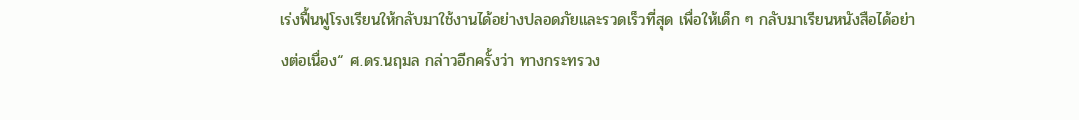เร่งฟื้นฟูโรงเรียนให้กลับมาใช้งานได้อย่างปลอดภัยและรวดเร็วที่สุด เพื่อให้เด็ก ๆ กลับมาเรียนหนังสือได้อย่างต่อเนื่อง“ ศ.ดร.นฤมล กล่าวอีกครั้งว่า ทางกระทรวง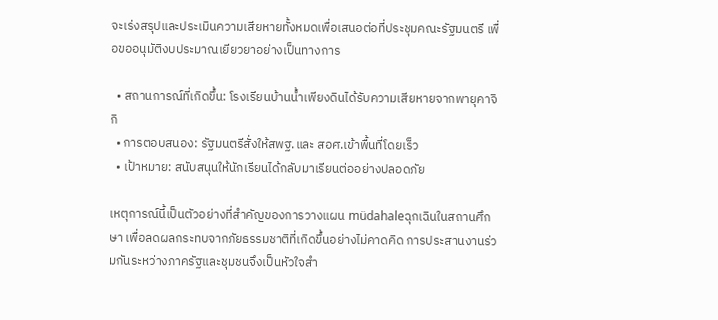จะเร่งสรุปและประเมินความเสียหายทั้งหมดเพื่อเสนอต่อที่ประชุมคณะรัฐมนตรี เพื่อขออนุมัติงบประมาณเยียวยาอย่างเป็นทางการ

  • สถานการณ์ที่เกิดขึ้น: โรงเรียนบ้านน้ำเพียงดินได้รับความเสียหายจากพายุคาจิกิ
  • การตอบสนอง: รัฐมนตรีสั่งให้สพฐ.และ สอศ.เข้าพื้นที่โดยเร็ว
  • เป้าหมาย: สนับสนุนให้นักเรียนได้กลับมาเรียนต่ออย่างปลอดภัย

เหตุการณ์นี้เป็นตัวอย่างที่สำคัญของการวางแผน müdahaleฉุกเฉินในสถานศึกษา เพื่อลดผลกระทบจากภัยธรรมชาติที่เกิดขึ้นอย่างไม่คาดคิด การประสานงานร่วมกันระหว่างภาครัฐและชุมชนจึงเป็นหัวใจสำ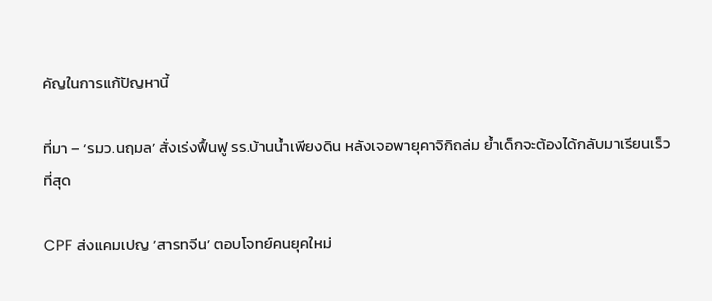คัญในการแก้ปัญหานี้

ที่มา – ‘รมว.นฤมล’ สั่งเร่งฟื้นฟู รร.บ้านน้ำเพียงดิน หลังเจอพายุคาจิกิถล่ม ย้ำเด็กจะต้องได้กลับมาเรียนเร็วที่สุด

CPF ส่งแคมเปญ ‘สารทจีน’ ตอบโจทย์คนยุคใหม่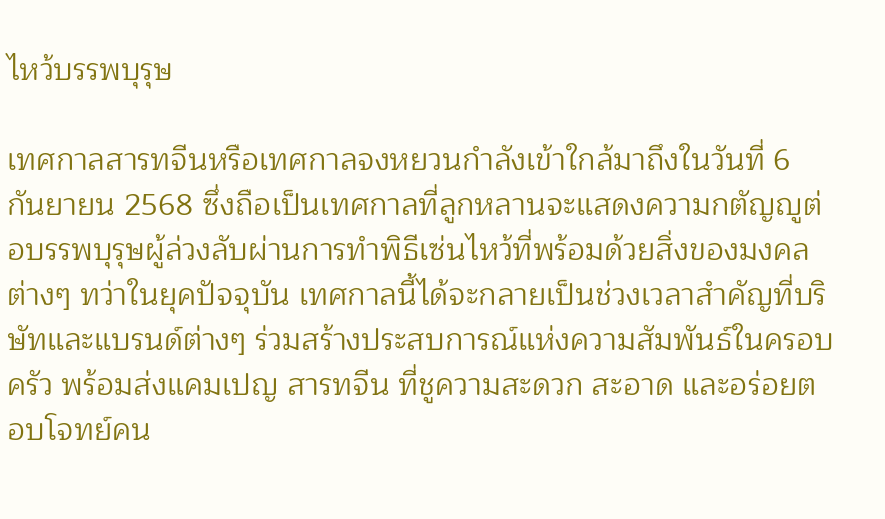ไหว้บรรพบุรุษ

เทศกาลสารทจีนหรือเทศกาลจงหยวนกำลังเข้าใกล้มาถึงในวันที่ 6 กันยายน 2568 ซึ่งถือเป็นเทศกาลที่ลูกหลานจะแสดงความกตัญญูต่อบรรพบุรุษผู้ล่วงลับผ่านการทำพิธีเซ่นไหว้ที่พร้อมด้วยสิ่งของมงคลต่างๆ ทว่าในยุคปัจจุบัน เทศกาลนี้ได้จะกลายเป็นช่วงเวลาสำคัญที่บริษัทและแบรนด์ต่างๆ ร่วมสร้างประสบการณ์แห่งความสัมพันธ์ในครอบครัว พร้อมส่งแคมเปญ สารทจีน ที่ชูความสะดวก สะอาด และอร่อยตอบโจทย์คน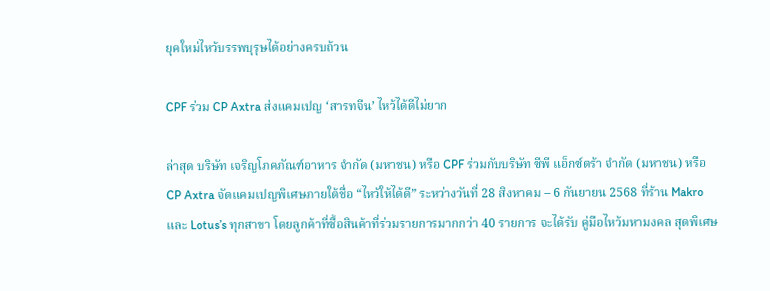ยุคใหม่ไหว้บรรพบุรุษได้อย่างครบถ้วน

CPF ร่วม CP Axtra ส่งแคมเปญ ‘สารทจีน’ ไหว้ได้ดีไม่ยาก

ล่าสุด บริษัท เจริญโภคภัณฑ์อาหาร จำกัด (มหาชน) หรือ CPF ร่วมกับบริษัท ซีพี แอ็กซ์ตร้า จำกัด (มหาชน) หรือ CP Axtra จัดแคมเปญพิเศษภายใต้ชื่อ “ไหว้ให้ได้ดี” ระหว่างวันที่ 28 สิงหาคม – 6 กันยายน 2568 ที่ร้าน Makro และ Lotus’s ทุกสาขา โดยลูกค้าที่ซื้อสินค้าที่ร่วมรายการมากกว่า 40 รายการ จะได้รับ คู่มือไหว้มหามงคล สุดพิเศษ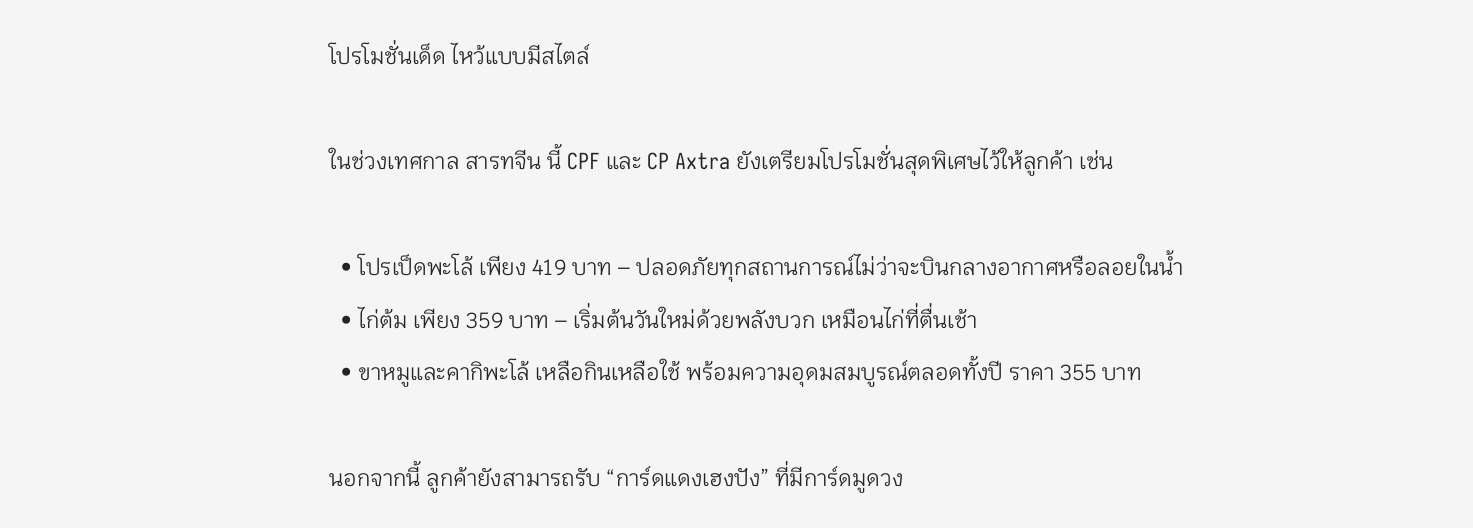โปรโมชั่นเด็ด ไหว้แบบมีสไตล์

ในช่วงเทศกาล สารทจีน นี้ CPF และ CP Axtra ยังเตรียมโปรโมชั่นสุดพิเศษไว้ให้ลูกค้า เช่น

  • โปรเป็ดพะโล้ เพียง 419 บาท – ปลอดภัยทุกสถานการณ์ไม่ว่าจะบินกลางอากาศหรือลอยในน้ำ
  • ไก่ต้ม เพียง 359 บาท – เริ่มต้นวันใหม่ด้วยพลังบวก เหมือนไก่ที่ตื่นเช้า
  • ขาหมูและคากิพะโล้ เหลือกินเหลือใช้ พร้อมความอุดมสมบูรณ์ตลอดทั้งปี ราคา 355 บาท

นอกจากนี้ ลูกค้ายังสามารถรับ “การ์ดแดงเฮงปัง” ที่มีการ์ดมูดวง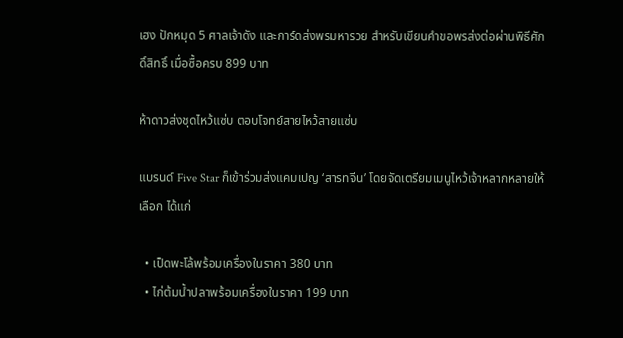เฮง ปักหมุด 5 ศาลเจ้าดัง และการ์ดส่งพรมหารวย สำหรับเขียนคำขอพรส่งต่อผ่านพิธีศักดิ์สิทธิ์ เมื่อซื้อครบ 899 บาท

ห้าดาวส่งชุดไหว้แซ่บ ตอบโจทย์สายไหว้สายแซ่บ

แบรนด์ Five Star ก็เข้าร่วมส่งแคมเปญ ‘สารทจีน’ โดยจัดเตรียมเมนูไหว้เจ้าหลากหลายให้เลือก ได้แก่

  • เป็ดพะโล้พร้อมเครื่องในราคา 380 บาท
  • ไก่ต้มน้ำปลาพร้อมเครื่องในราคา 199 บาท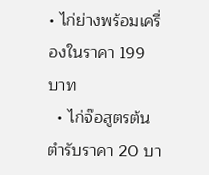• ไก่ย่างพร้อมเครื่องในราคา 199 บาท
  • ไก่จ๊อสูตรต้นตำรับราคา 20 บา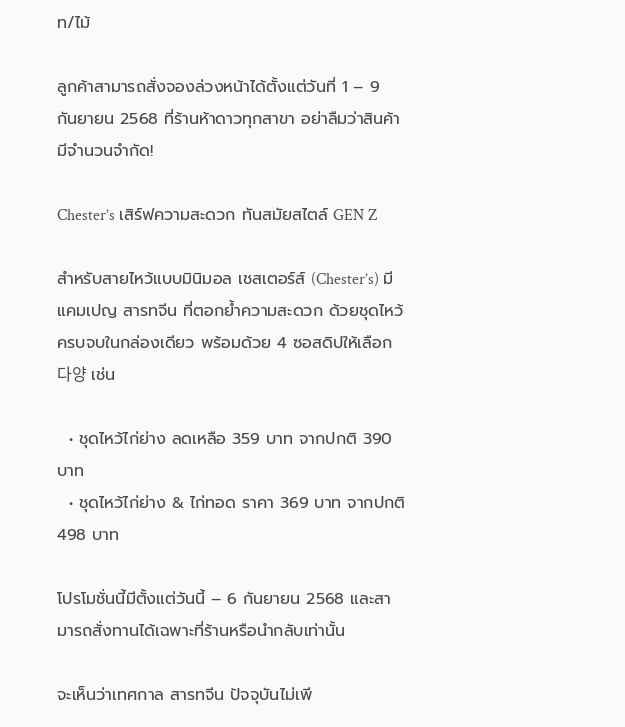ท/ไม้

ลูกค้าสามารถสั่งจองล่วงหน้าได้ตั้งแต่วันที่ 1 – 9 กันยายน 2568 ที่ร้านห้าดาวทุกสาขา อย่าลืมว่าสินค้ามีจำนวนจำกัด!

Chester’s เสิร์ฟความสะดวก ทันสมัยสไตล์ GEN Z

สำหรับสายไหว้แบบมินิมอล เชสเตอร์ส์ (Chester’s) มีแคมเปญ สารทจีน ที่ตอกย้ำความสะดวก ด้วยชุดไหว้ครบจบในกล่องเดียว พร้อมด้วย 4 ซอสดิปให้เลือก 다양 เช่น

  • ชุดไหว้ไก่ย่าง ลดเหลือ 359 บาท จากปกติ 390 บาท
  • ชุดไหว้ไก่ย่าง & ไก่ทอด ราคา 369 บาท จากปกติ 498 บาท

โปรโมชั่นนี้มีตั้งแต่วันนี้ – 6 กันยายน 2568 และสามารถสั่งทานได้เฉพาะที่ร้านหรือนำกลับเท่านั้น

จะเห็นว่าเทศกาล สารทจีน ปัจจุบันไม่เพี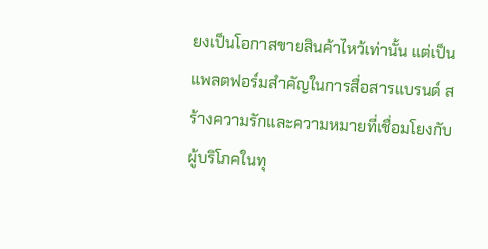ยงเป็นโอกาสขายสินค้าไหว้เท่านั้น แต่เป็นแพลตฟอร์มสำคัญในการสื่อสารแบรนด์ สร้างความรักและความหมายที่เชื่อมโยงกับผู้บริโภคในทุ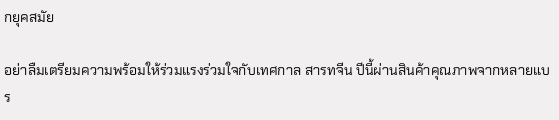กยุคสมัย

อย่าลืมเตรียมความพร้อมให้ร่วมแรงร่วมใจกับเทศกาล สารทจีน ปีนี้ผ่านสินค้าคุณภาพจากหลายแบร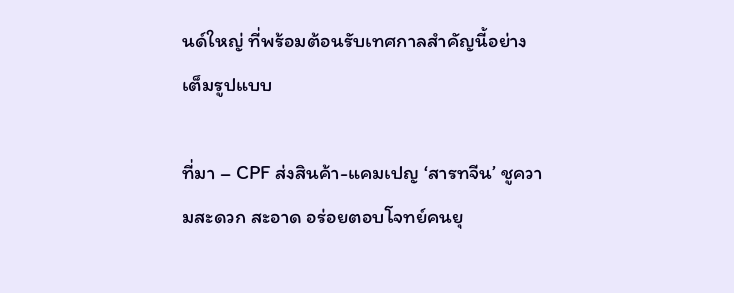นด์ใหญ่ ที่พร้อมต้อนรับเทศกาลสำคัญนี้อย่างเต็มรูปแบบ

ที่มา – CPF ส่งสินค้า-แคมเปญ ‘สารทจีน’ ชูความสะดวก สะอาด อร่อยตอบโจทย์คนยุ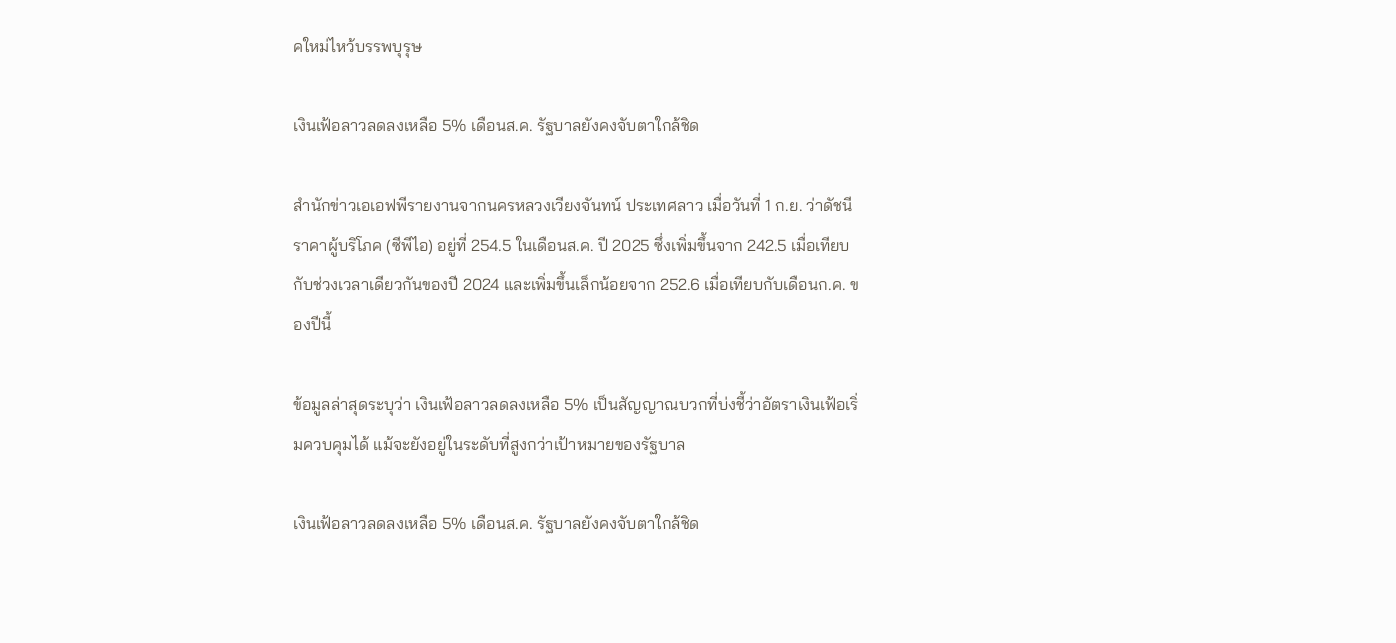คใหม่ไหว้บรรพบุรุษ

เงินเฟ้อลาวลดลงเหลือ 5% เดือนส.ค. รัฐบาลยังคงจับตาใกล้ชิด

สำนักข่าวเอเอฟพีรายงานจากนครหลวงเวียงจันทน์ ประเทศลาว เมื่อวันที่ 1 ก.ย. ว่าดัชนีราคาผู้บริโภค (ซีพีไอ) อยู่ที่ 254.5 ในเดือนส.ค. ปี 2025 ซึ่งเพิ่มขึ้นจาก 242.5 เมื่อเทียบกับช่วงเวลาเดียวกันของปี 2024 และเพิ่มขึ้นเล็กน้อยจาก 252.6 เมื่อเทียบกับเดือนก.ค. ของปีนี้

ข้อมูลล่าสุดระบุว่า เงินเฟ้อลาวลดลงเหลือ 5% เป็นสัญญาณบวกที่บ่งชี้ว่าอัตราเงินเฟ้อเริ่มควบคุมได้ แม้จะยังอยู่ในระดับที่สูงกว่าเป้าหมายของรัฐบาล

เงินเฟ้อลาวลดลงเหลือ 5% เดือนส.ค. รัฐบาลยังคงจับตาใกล้ชิด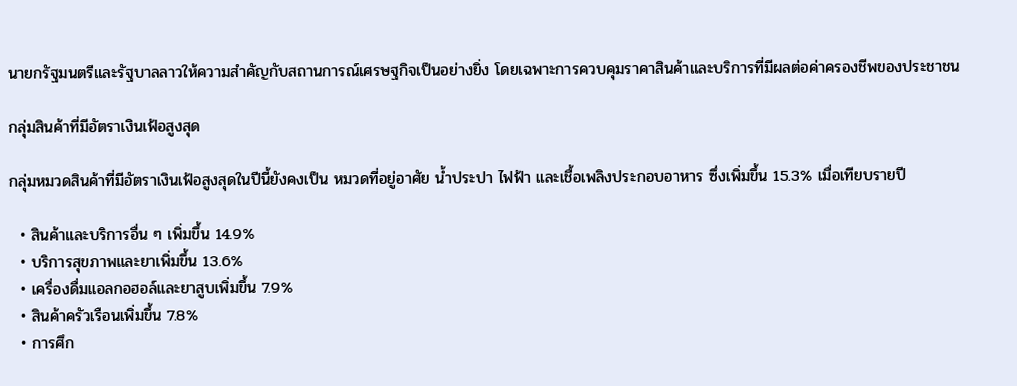นายกรัฐมนตรีและรัฐบาลลาวให้ความสำคัญกับสถานการณ์เศรษฐกิจเป็นอย่างยิ่ง โดยเฉพาะการควบคุมราคาสินค้าและบริการที่มีผลต่อค่าครองชีพของประชาชน

กลุ่มสินค้าที่มีอัตราเงินเฟ้อสูงสุด

กลุ่มหมวดสินค้าที่มีอัตราเงินเฟ้อสูงสุดในปีนี้ยังคงเป็น หมวดที่อยู่อาศัย น้ำประปา ไฟฟ้า และเชื้อเพลิงประกอบอาหาร ซึ่งเพิ่มขึ้น 15.3% เมื่อเทียบรายปี

  • สินค้าและบริการอื่น ๆ เพิ่มขึ้น 14.9%
  • บริการสุขภาพและยาเพิ่มขึ้น 13.6%
  • เครื่องดื่มแอลกอฮอล์และยาสูบเพิ่มขึ้น 7.9%
  • สินค้าครัวเรือนเพิ่มขึ้น 7.8%
  • การศึก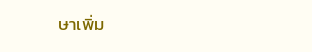ษาเพิ่ม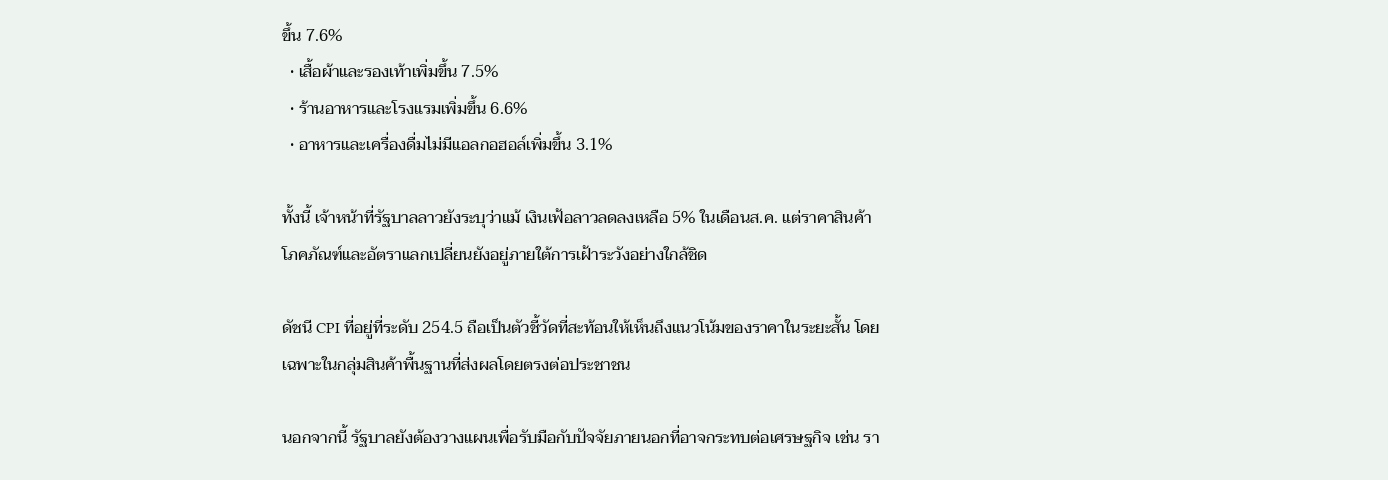ขึ้น 7.6%
  • เสื้อผ้าและรองเท้าเพิ่มขึ้น 7.5%
  • ร้านอาหารและโรงแรมเพิ่มขึ้น 6.6%
  • อาหารและเครื่องดื่มไม่มีแอลกอฮอล์เพิ่มขึ้น 3.1%

ทั้งนี้ เจ้าหน้าที่รัฐบาลลาวยังระบุว่าแม้ เงินเฟ้อลาวลดลงเหลือ 5% ในเดือนส.ค. แต่ราคาสินค้าโภคภัณฑ์และอัตราแลกเปลี่ยนยังอยู่ภายใต้การเฝ้าระวังอย่างใกล้ชิด

ดัชนี CPI ที่อยู่ที่ระดับ 254.5 ถือเป็นตัวชี้วัดที่สะท้อนให้เห็นถึงแนวโน้มของราคาในระยะสั้น โดยเฉพาะในกลุ่มสินค้าพื้นฐานที่ส่งผลโดยตรงต่อประชาชน

นอกจากนี้ รัฐบาลยังต้องวางแผนเพื่อรับมือกับปัจจัยภายนอกที่อาจกระทบต่อเศรษฐกิจ เช่น รา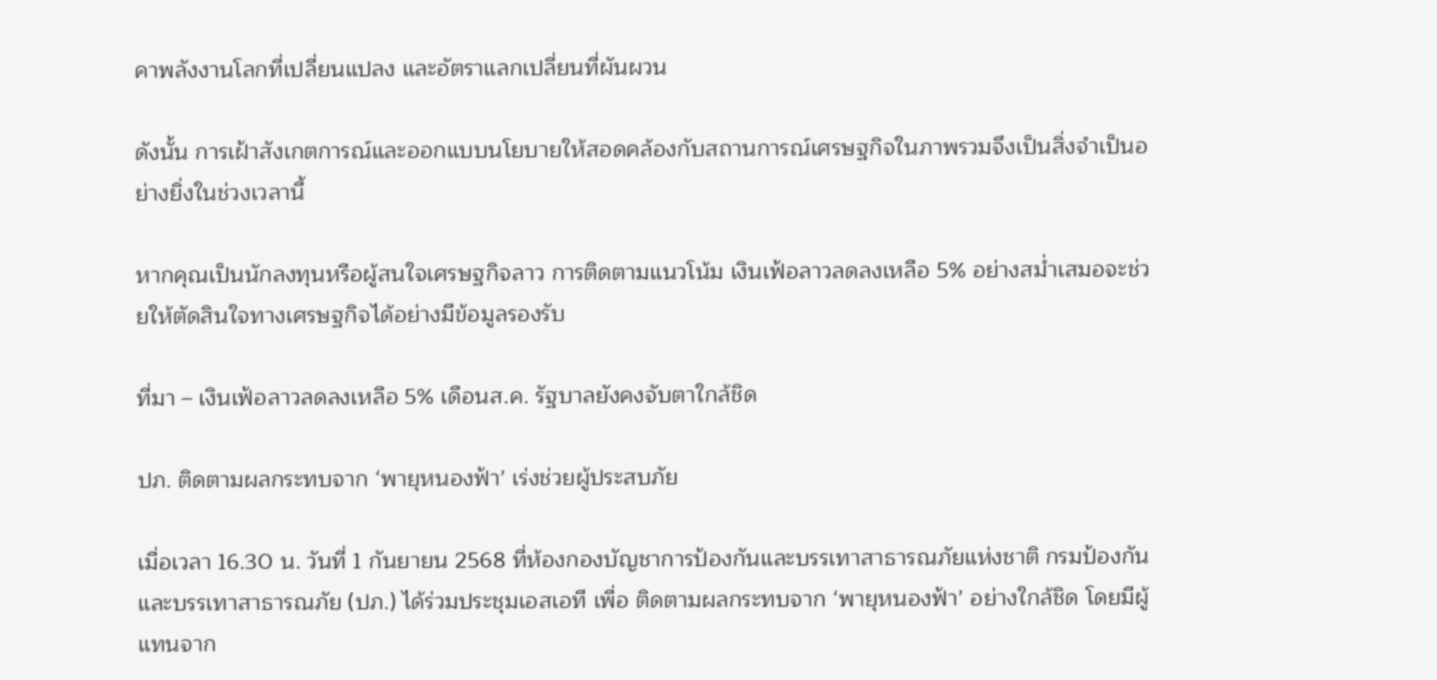คาพลังงานโลกที่เปลี่ยนแปลง และอัตราแลกเปลี่ยนที่ผันผวน

ดังนั้น การเฝ้าสังเกตการณ์และออกแบบนโยบายให้สอดคล้องกับสถานการณ์เศรษฐกิจในภาพรวมจึงเป็นสิ่งจำเป็นอย่างยิ่งในช่วงเวลานี้

หากคุณเป็นนักลงทุนหรือผู้สนใจเศรษฐกิจลาว การติดตามแนวโน้ม เงินเฟ้อลาวลดลงเหลือ 5% อย่างสม่ำเสมอจะช่วยให้ตัดสินใจทางเศรษฐกิจได้อย่างมีข้อมูลรองรับ

ที่มา – เงินเฟ้อลาวลดลงเหลือ 5% เดือนส.ค. รัฐบาลยังคงจับตาใกล้ชิด

ปภ. ติดตามผลกระทบจาก ‘พายุหนองฟ้า’ เร่งช่วยผู้ประสบภัย

เมื่อเวลา 16.30 น. วันที่ 1 กันยายน 2568 ที่ห้องกองบัญชาการป้องกันและบรรเทาสาธารณภัยแห่งชาติ กรมป้องกันและบรรเทาสาธารณภัย (ปภ.) ได้ร่วมประชุมเอสเอที เพื่อ ติดตามผลกระทบจาก ‘พายุหนองฟ้า’ อย่างใกล้ชิด โดยมีผู้แทนจาก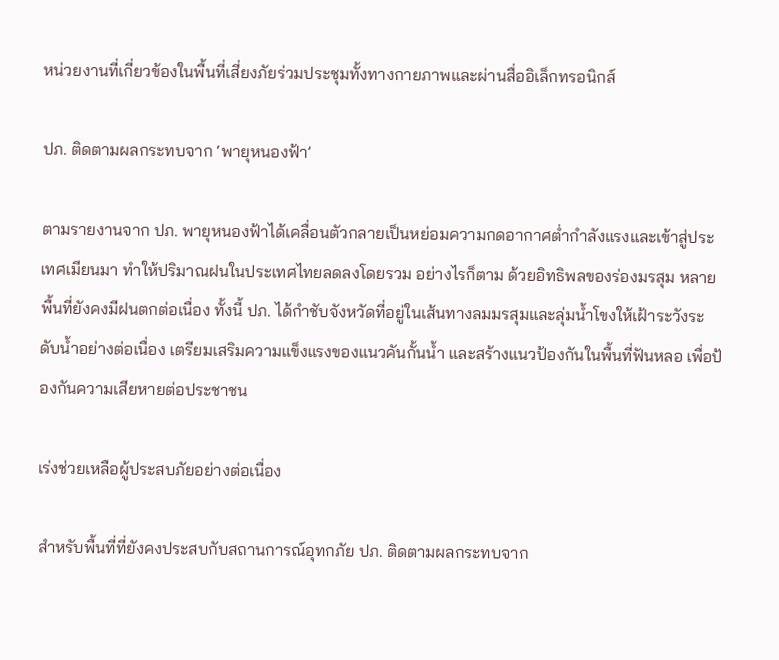หน่วยงานที่เกี่ยวข้องในพื้นที่เสี่ยงภัยร่วมประชุมทั้งทางกายภาพและผ่านสื่ออิเล็กทรอนิกส์

ปภ. ติดตามผลกระทบจาก ‘พายุหนองฟ้า’

ตามรายงานจาก ปภ. พายุหนองฟ้าได้เคลื่อนตัวกลายเป็นหย่อมความกดอากาศต่ำกำลังแรงและเข้าสู่ประเทศเมียนมา ทำให้ปริมาณฝนในประเทศไทยลดลงโดยรวม อย่างไรก็ตาม ด้วยอิทธิพลของร่องมรสุม หลายพื้นที่ยังคงมีฝนตกต่อเนื่อง ทั้งนี้ ปภ. ได้กำชับจังหวัดที่อยู่ในเส้นทางลมมรสุมและลุ่มน้ำโขงให้เฝ้าระวังระดับน้ำอย่างต่อเนื่อง เตรียมเสริมความแข็งแรงของแนวคันกั้นน้ำ และสร้างแนวป้องกันในพื้นที่ฟันหลอ เพื่อป้องกันความเสียหายต่อประชาชน

เร่งช่วยเหลือผู้ประสบภัยอย่างต่อเนื่อง

สำหรับพื้นที่ที่ยังคงประสบกับสถานการณ์อุทกภัย ปภ. ติดตามผลกระทบจาก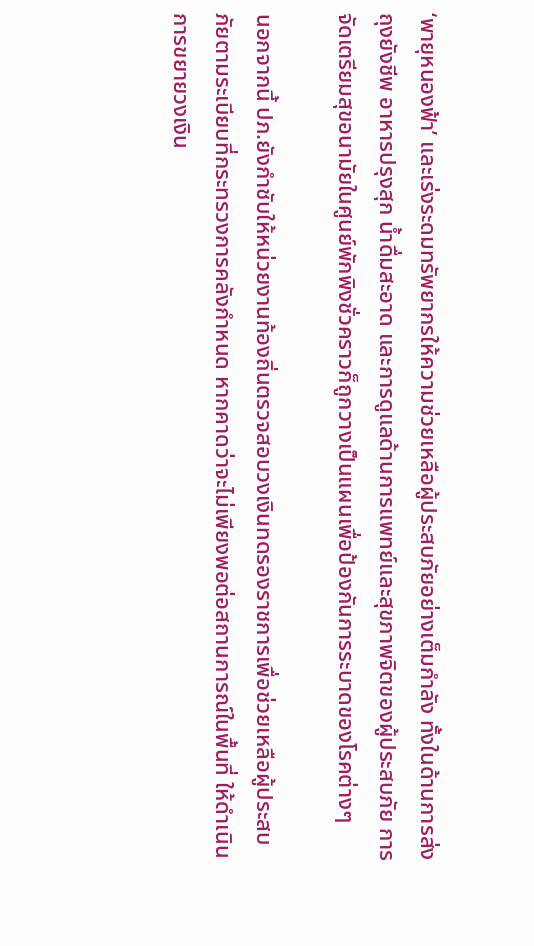‘พายุหนองฟ้า’ และเร่งระดมทรัพยากรให้ความช่วยเหลือผู้ประสบภัยอย่างเต็มกำลัง ทั้งในด้านการส่งถุงยังชีพ อาหารปรุงสุก น้ำดื่มสะอาด และการดูแลด้านการแพทย์และสุขภาพจิตของผู้ประสบภัย การจัดเตรียมสุขอนามัยในศูนย์พักพิงชั่วคราวก็ถูกวางเป็นแผนเพื่อป้องกันการระบาดของโรคต่างๆ

นอกจากนี้ ปภ.ยังกำชับให้หน่วยงานท้องถิ่นตรวจสอบวงเงินทดรองราชการเพื่อช่วยเหลือผู้ประสบภัยตามระเบียบที่กระทรวงการคลังกำหนด หากคาดว่าจะไม่เพียงพอต่อสถานการณ์ในพื้นที่ ให้ดำเนินการขยายวงเงิน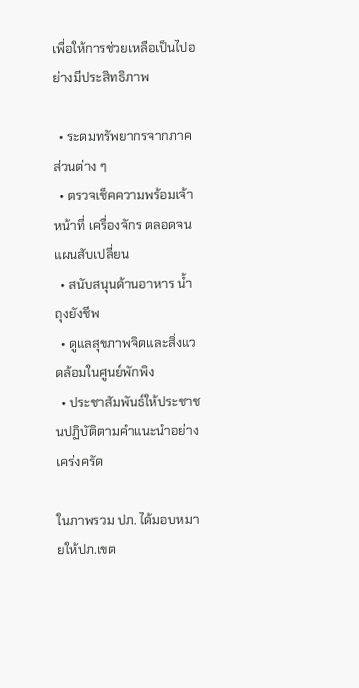เพื่อให้การช่วยเหลือเป็นไปอย่างมีประสิทธิภาพ

  • ระดมทรัพยากรจากภาคส่วนต่าง ๆ
  • ตรวจเช็คความพร้อมเจ้าหน้าที่ เครื่องจักร ตลอดจนแผนสับเปลี่ยน
  • สนับสนุนด้านอาหาร น้ำ ถุงยังชีพ
  • ดูแลสุขภาพจิตและสิ่งแวดล้อมในศูนย์พักพิง
  • ประชาสัมพันธ์ให้ประชาชนปฏิบัติตามคำแนะนำอย่างเคร่งครัด

ในภาพรวม ปภ. ได้มอบหมายให้ปภ.เขต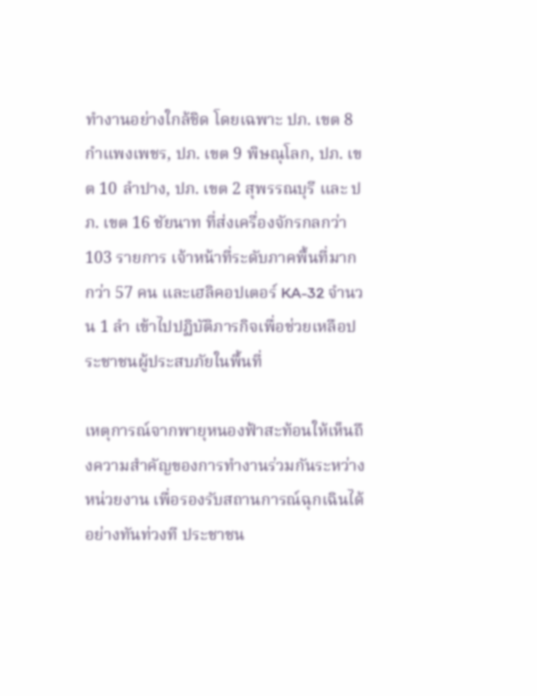ทำงานอย่างใกล้ชิด โดยเฉพาะ ปภ. เขต 8 กำแพงเพชร, ปภ. เขต 9 พิษณุโลก, ปภ. เขต 10 ลำปาง, ปภ. เขต 2 สุพรรณบุรี และ ปภ. เขต 16 ชัยนาท ที่ส่งเครื่องจักรกลกว่า 103 รายการ เจ้าหน้าที่ระดับภาคพื้นที่มากกว่า 57 คน และเฮลิคอปเตอร์ KA-32 จำนวน 1 ลำ เข้าไปปฏิบัติภารกิจเพื่อช่วยเหลือประชาชนผู้ประสบภัยในพื้นที่

เหตุการณ์จากพายุหนองฟ้าสะท้อนให้เห็นถึงความสำคัญของการทำงานร่วมกันระหว่างหน่วยงาน เพื่อรองรับสถานการณ์ฉุกเฉินได้อย่างทันท่วงที ประชาชน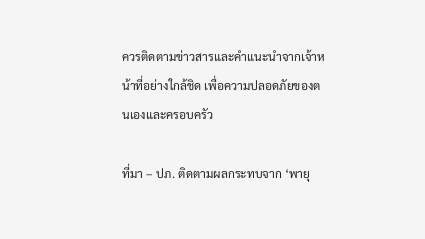ควรติดตามข่าวสารและคำแนะนำจากเจ้าหน้าที่อย่างใกล้ชิด เพื่อความปลอดภัยของตนเองและครอบครัว

ที่มา – ปภ. ติดตามผลกระทบจาก ‘พายุ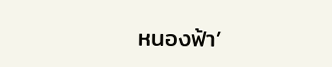หนองฟ้า’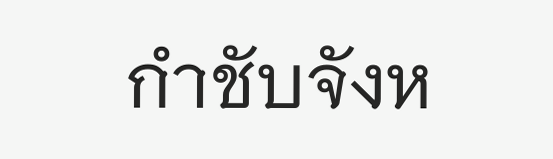กำชับจังห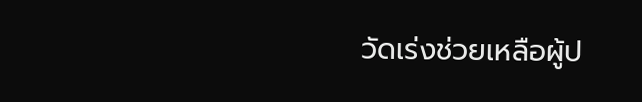วัดเร่งช่วยเหลือผู้ป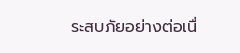ระสบภัยอย่างต่อเนื่